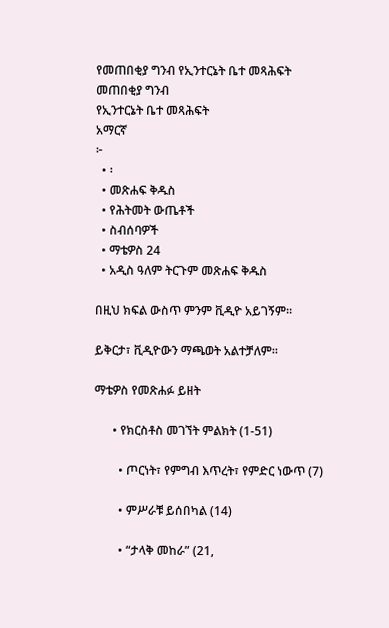የመጠበቂያ ግንብ የኢንተርኔት ቤተ መጻሕፍት
መጠበቂያ ግንብ
የኢንተርኔት ቤተ መጻሕፍት
አማርኛ
፦
  • ፡
  • መጽሐፍ ቅዱስ
  • የሕትመት ውጤቶች
  • ስብሰባዎች
  • ማቴዎስ 24
  • አዲስ ዓለም ትርጉም መጽሐፍ ቅዱስ

በዚህ ክፍል ውስጥ ምንም ቪዲዮ አይገኝም።

ይቅርታ፣ ቪዲዮውን ማጫወት አልተቻለም።

ማቴዎስ የመጽሐፉ ይዘት

      • የክርስቶስ መገኘት ምልክት (1-51)

        • ጦርነት፣ የምግብ እጥረት፣ የምድር ነውጥ (7)

        • ምሥራቹ ይሰበካል (14)

        • “ታላቅ መከራ” (21,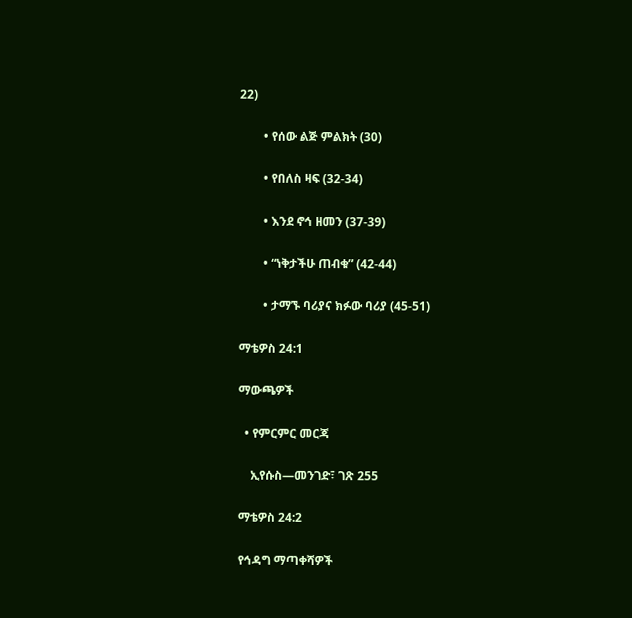22)

        • የሰው ልጅ ምልክት (30)

        • የበለስ ዛፍ (32-34)

        • እንደ ኖኅ ዘመን (37-39)

        • “ነቅታችሁ ጠብቁ” (42-44)

        • ታማኙ ባሪያና ክፉው ባሪያ (45-51)

ማቴዎስ 24:1

ማውጫዎች

  • የምርምር መርጃ

    ኢየሱስ—መንገድ፣ ገጽ 255

ማቴዎስ 24:2

የኅዳግ ማጣቀሻዎች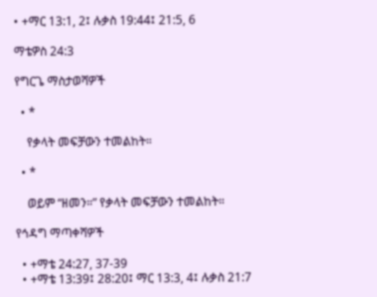• +ማር 13:1, 2፤ ሉቃስ 19:44፤ 21:5, 6

ማቴዎስ 24:3

የግርጌ ማስታወሻዎች

  • *

    የቃላት መፍቻውን ተመልከት።

  • *

    ወይም “ዘመን።” የቃላት መፍቻውን ተመልከት።

የኅዳግ ማጣቀሻዎች

  • +ማቴ 24:27, 37-39
  • +ማቴ 13:39፤ 28:20፤ ማር 13:3, 4፤ ሉቃስ 21:7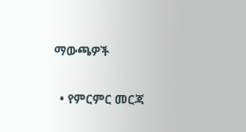ማውጫዎች

  • የምርምር መርጃ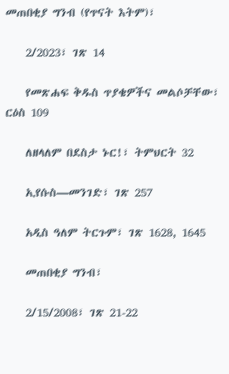መጠበቂያ ግንብ (የጥናት እትም)፣

    2/2023፣ ገጽ 14

    የመጽሐፍ ቅዱስ ጥያቄዎችና መልሶቻቸው፣ ርዕስ 109

    ለዘላለም በደስታ ኑር!፣ ትምህርት 32

    ኢየሱስ—መንገድ፣ ገጽ 257

    አዲስ ዓለም ትርጉም፣ ገጽ 1628, 1645

    መጠበቂያ ግንብ፣

    2/15/2008፣ ገጽ 21-22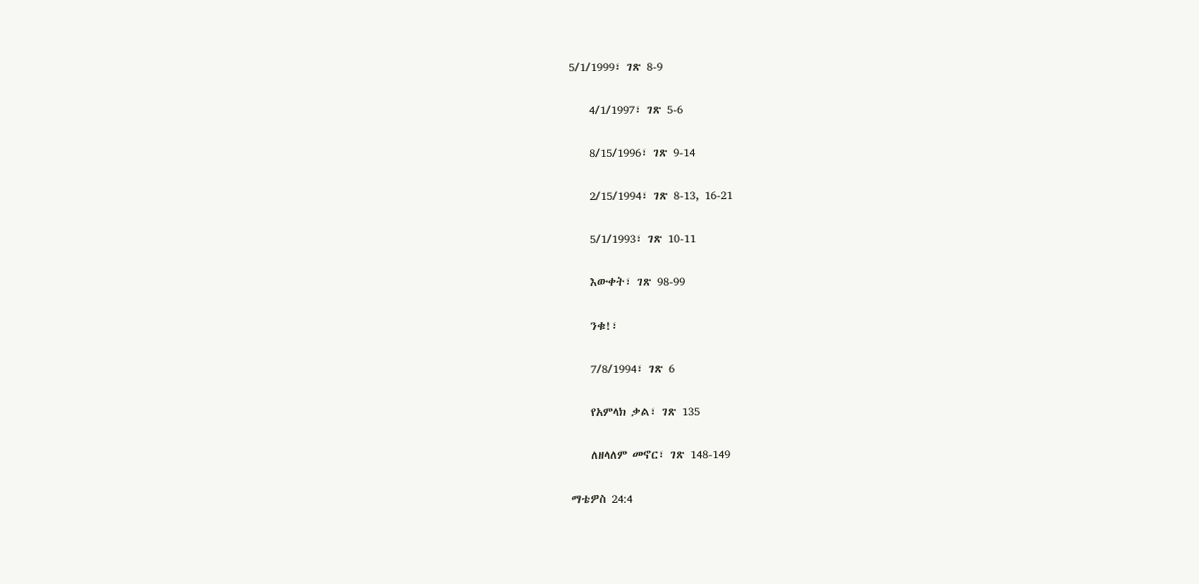5/1/1999፣ ገጽ 8-9

    4/1/1997፣ ገጽ 5-6

    8/15/1996፣ ገጽ 9-14

    2/15/1994፣ ገጽ 8-13, 16-21

    5/1/1993፣ ገጽ 10-11

    እውቀት፣ ገጽ 98-99

    ንቁ!፣

    7/8/1994፣ ገጽ 6

    የአምላክ ቃል፣ ገጽ 135

    ለዘላለም መኖር፣ ገጽ 148-149

ማቴዎስ 24:4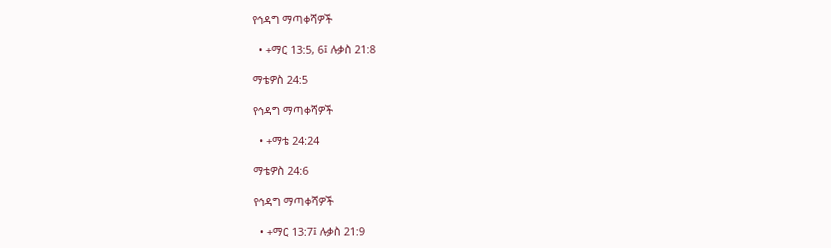የኅዳግ ማጣቀሻዎች

  • +ማር 13:5, 6፤ ሉቃስ 21:8

ማቴዎስ 24:5

የኅዳግ ማጣቀሻዎች

  • +ማቴ 24:24

ማቴዎስ 24:6

የኅዳግ ማጣቀሻዎች

  • +ማር 13:7፤ ሉቃስ 21:9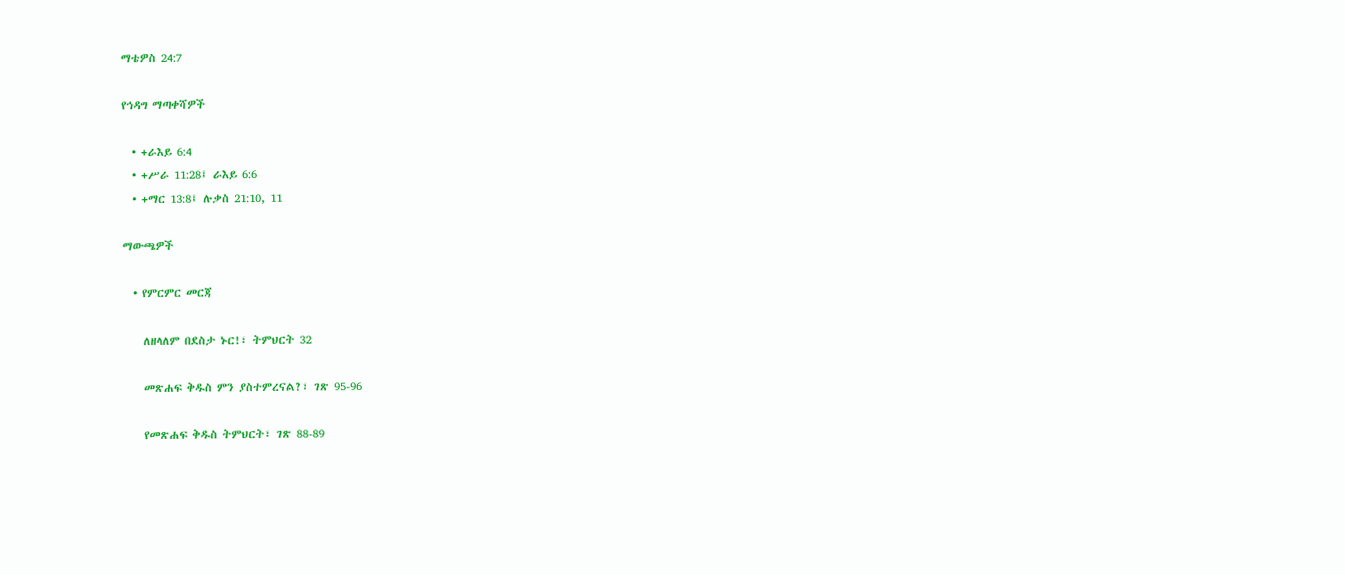ማቴዎስ 24:7

የኅዳግ ማጣቀሻዎች

  • +ራእይ 6:4
  • +ሥራ 11:28፤ ራእይ 6:6
  • +ማር 13:8፤ ሉቃስ 21:10, 11

ማውጫዎች

  • የምርምር መርጃ

    ለዘላለም በደስታ ኑር!፣ ትምህርት 32

    መጽሐፍ ቅዱስ ምን ያስተምረናል?፣ ገጽ 95-96

    የመጽሐፍ ቅዱስ ትምህርት፣ ገጽ 88-89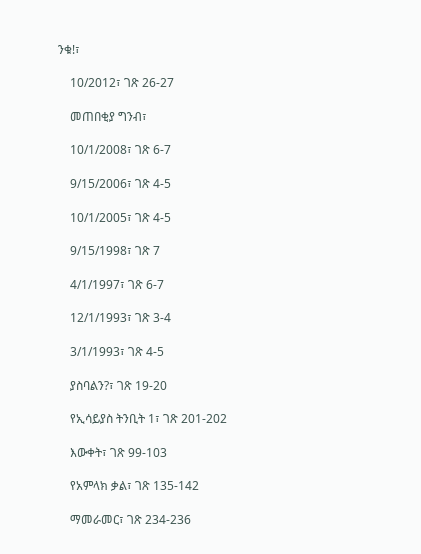ንቁ!፣

    10/2012፣ ገጽ 26-27

    መጠበቂያ ግንብ፣

    10/1/2008፣ ገጽ 6-7

    9/15/2006፣ ገጽ 4-5

    10/1/2005፣ ገጽ 4-5

    9/15/1998፣ ገጽ 7

    4/1/1997፣ ገጽ 6-7

    12/1/1993፣ ገጽ 3-4

    3/1/1993፣ ገጽ 4-5

    ያስባልን?፣ ገጽ 19-20

    የኢሳይያስ ትንቢት 1፣ ገጽ 201-202

    እውቀት፣ ገጽ 99-103

    የአምላክ ቃል፣ ገጽ 135-142

    ማመራመር፣ ገጽ 234-236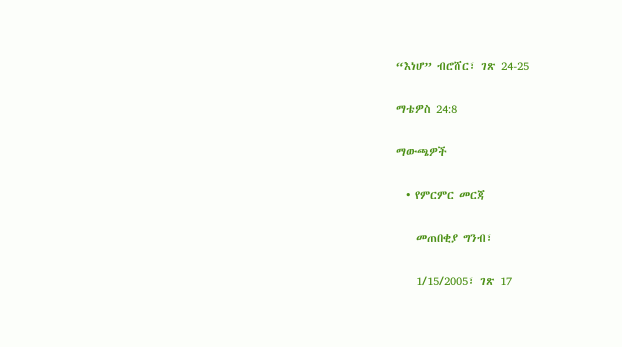“እነሆ” ብሮሸር፣ ገጽ 24-25

ማቴዎስ 24:8

ማውጫዎች

  • የምርምር መርጃ

    መጠበቂያ ግንብ፣

    1/15/2005፣ ገጽ 17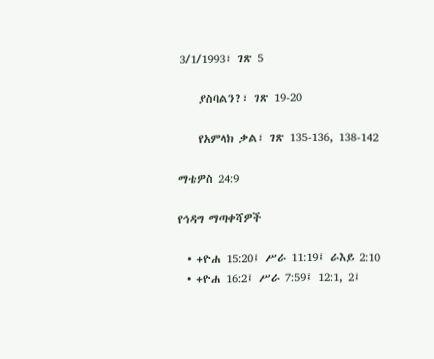3/1/1993፣ ገጽ 5

    ያስባልን?፣ ገጽ 19-20

    የአምላክ ቃል፣ ገጽ 135-136, 138-142

ማቴዎስ 24:9

የኅዳግ ማጣቀሻዎች

  • +ዮሐ 15:20፤ ሥራ 11:19፤ ራእይ 2:10
  • +ዮሐ 16:2፤ ሥራ 7:59፤ 12:1, 2፤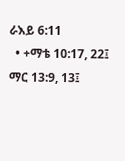ራእይ 6:11
  • +ማቴ 10:17, 22፤ ማር 13:9, 13፤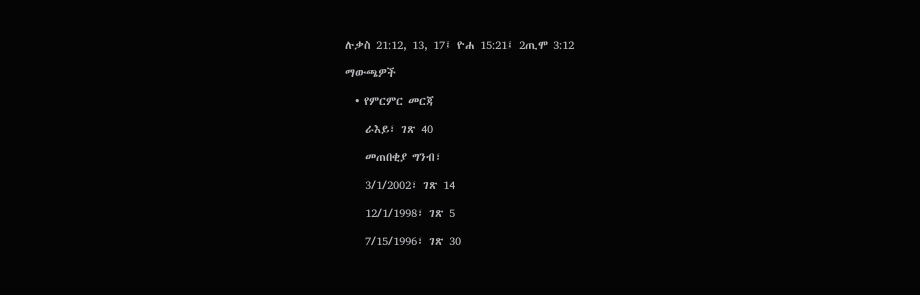ሉቃስ 21:12, 13, 17፤ ዮሐ 15:21፤ 2ጢሞ 3:12

ማውጫዎች

  • የምርምር መርጃ

    ራእይ፣ ገጽ 40

    መጠበቂያ ግንብ፣

    3/1/2002፣ ገጽ 14

    12/1/1998፣ ገጽ 5

    7/15/1996፣ ገጽ 30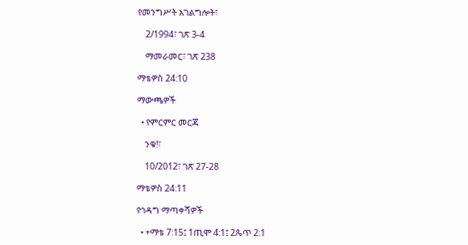የመንግሥት አገልግሎት፣

    2/1994፣ ገጽ 3-4

    ማመራመር፣ ገጽ 238

ማቴዎስ 24:10

ማውጫዎች

  • የምርምር መርጃ

    ንቁ!፣

    10/2012፣ ገጽ 27-28

ማቴዎስ 24:11

የኅዳግ ማጣቀሻዎች

  • +ማቴ 7:15፤ 1ጢሞ 4:1፤ 2ጴጥ 2:1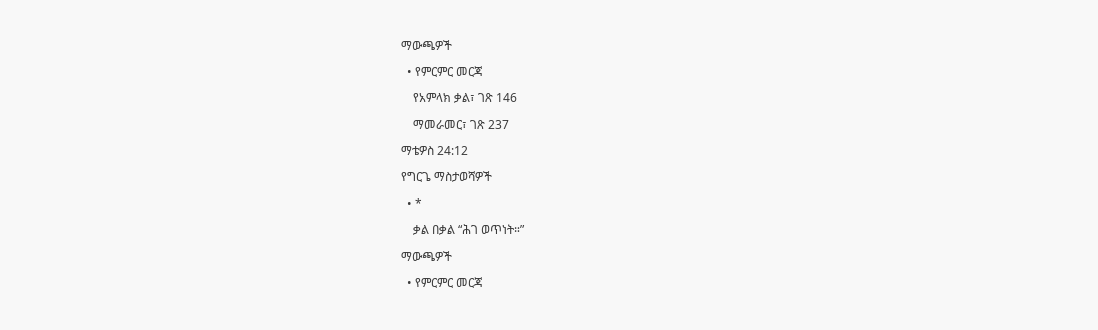ማውጫዎች

  • የምርምር መርጃ

    የአምላክ ቃል፣ ገጽ 146

    ማመራመር፣ ገጽ 237

ማቴዎስ 24:12

የግርጌ ማስታወሻዎች

  • *

    ቃል በቃል “ሕገ ወጥነት።”

ማውጫዎች

  • የምርምር መርጃ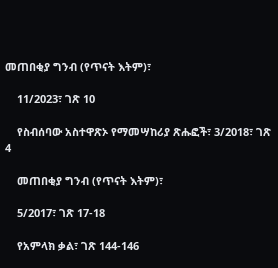መጠበቂያ ግንብ (የጥናት እትም)፣

    11/2023፣ ገጽ 10

    የስብሰባው አስተዋጽኦ የማመሣከሪያ ጽሑፎች፣ 3/2018፣ ገጽ 4

    መጠበቂያ ግንብ (የጥናት እትም)፣

    5/2017፣ ገጽ 17-18

    የአምላክ ቃል፣ ገጽ 144-146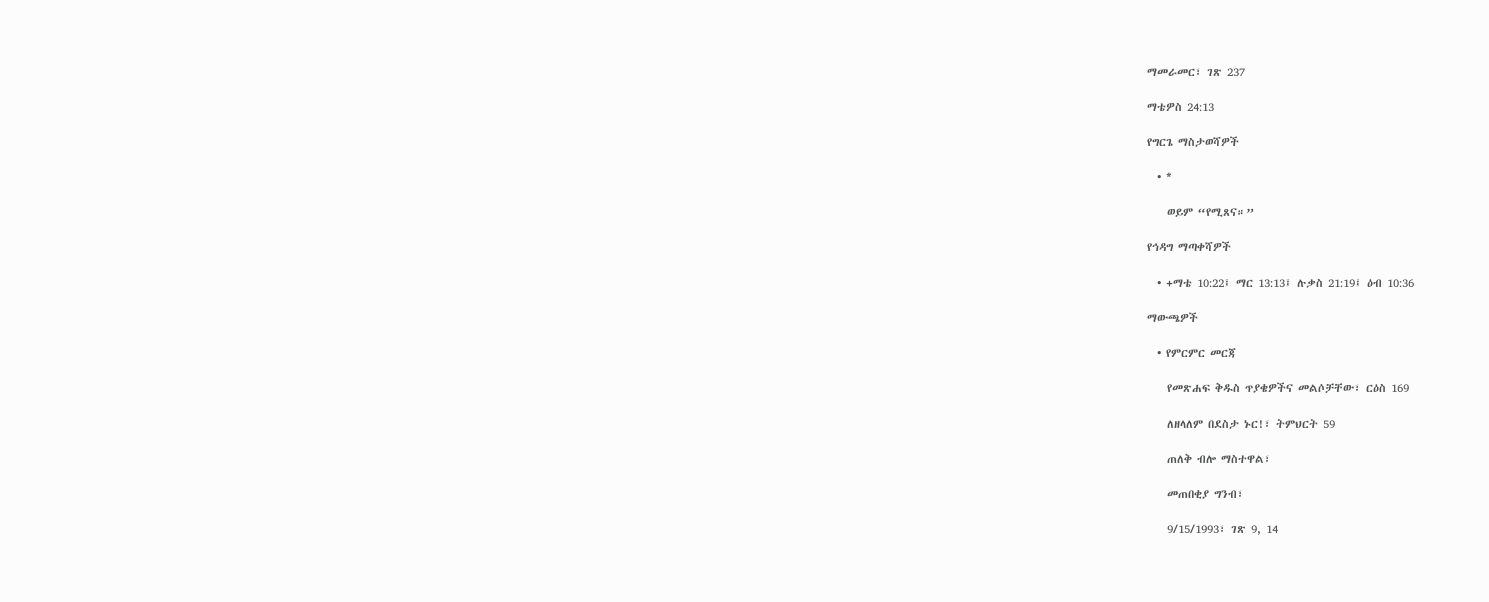ማመራመር፣ ገጽ 237

ማቴዎስ 24:13

የግርጌ ማስታወሻዎች

  • *

    ወይም “የሚጸና።”

የኅዳግ ማጣቀሻዎች

  • +ማቴ 10:22፤ ማር 13:13፤ ሉቃስ 21:19፤ ዕብ 10:36

ማውጫዎች

  • የምርምር መርጃ

    የመጽሐፍ ቅዱስ ጥያቄዎችና መልሶቻቸው፣ ርዕስ 169

    ለዘላለም በደስታ ኑር!፣ ትምህርት 59

    ጠለቅ ብሎ ማስተዋል፣

    መጠበቂያ ግንብ፣

    9/15/1993፣ ገጽ 9, 14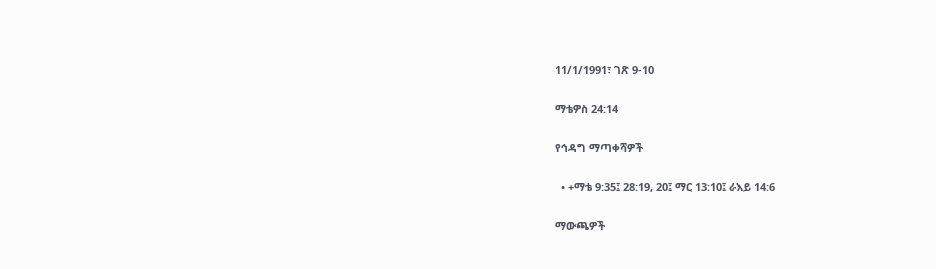11/1/1991፣ ገጽ 9-10

ማቴዎስ 24:14

የኅዳግ ማጣቀሻዎች

  • +ማቴ 9:35፤ 28:19, 20፤ ማር 13:10፤ ራእይ 14:6

ማውጫዎች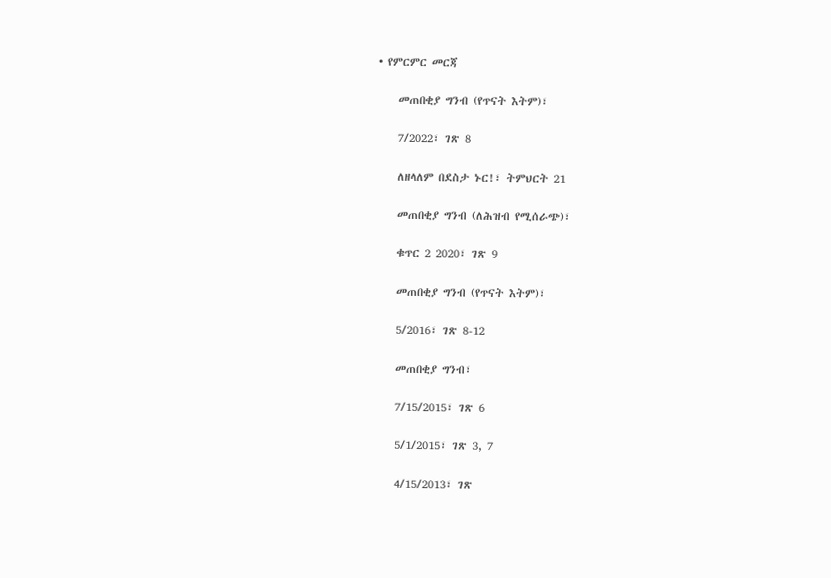• የምርምር መርጃ

    መጠበቂያ ግንብ (የጥናት እትም)፣

    7/2022፣ ገጽ 8

    ለዘላለም በደስታ ኑር!፣ ትምህርት 21

    መጠበቂያ ግንብ (ለሕዝብ የሚሰራጭ)፣

    ቁጥር 2 2020፣ ገጽ 9

    መጠበቂያ ግንብ (የጥናት እትም)፣

    5/2016፣ ገጽ 8-12

    መጠበቂያ ግንብ፣

    7/15/2015፣ ገጽ 6

    5/1/2015፣ ገጽ 3, 7

    4/15/2013፣ ገጽ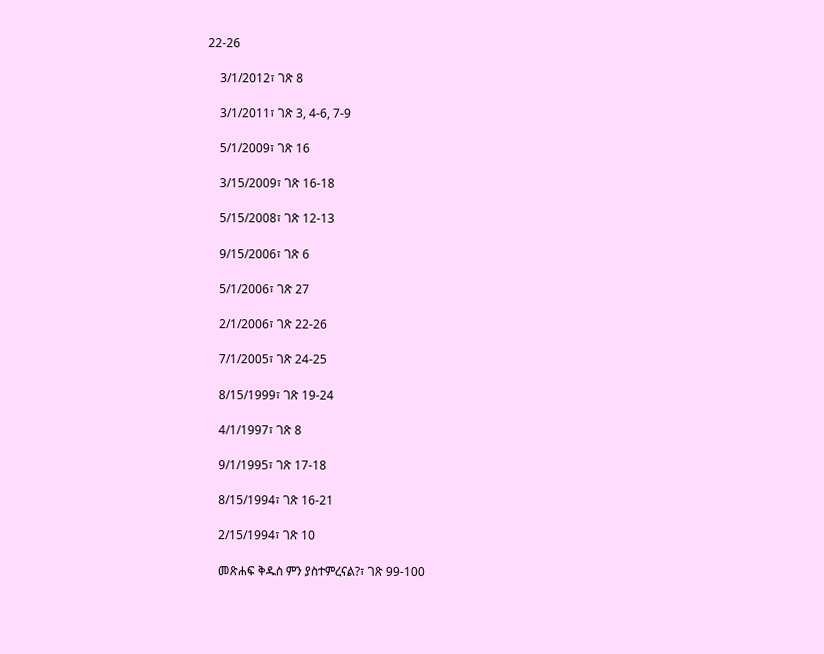22-26

    3/1/2012፣ ገጽ 8

    3/1/2011፣ ገጽ 3, 4-6, 7-9

    5/1/2009፣ ገጽ 16

    3/15/2009፣ ገጽ 16-18

    5/15/2008፣ ገጽ 12-13

    9/15/2006፣ ገጽ 6

    5/1/2006፣ ገጽ 27

    2/1/2006፣ ገጽ 22-26

    7/1/2005፣ ገጽ 24-25

    8/15/1999፣ ገጽ 19-24

    4/1/1997፣ ገጽ 8

    9/1/1995፣ ገጽ 17-18

    8/15/1994፣ ገጽ 16-21

    2/15/1994፣ ገጽ 10

    መጽሐፍ ቅዱስ ምን ያስተምረናል?፣ ገጽ 99-100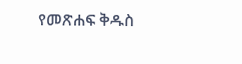የመጽሐፍ ቅዱስ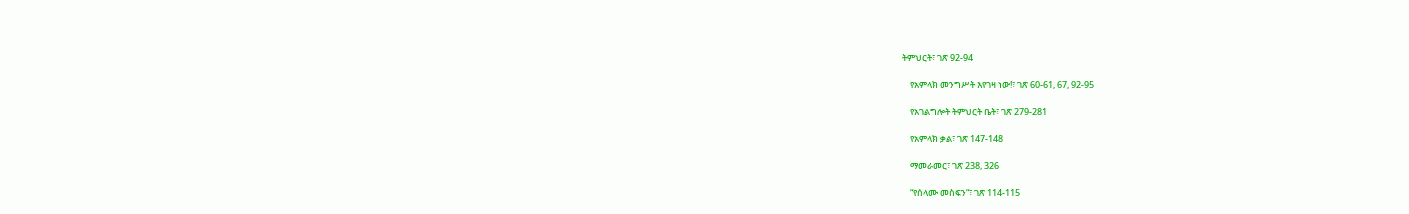ትምህርት፣ ገጽ 92-94

    የአምላክ መንግሥት እየገዛ ነው!፣ ገጽ 60-61, 67, 92-95

    የአገልግሎት ትምህርት ቤት፣ ገጽ 279-281

    የአምላክ ቃል፣ ገጽ 147-148

    ማመራመር፣ ገጽ 238, 326

    “የሰላሙ መስፍን“፣ ገጽ 114-115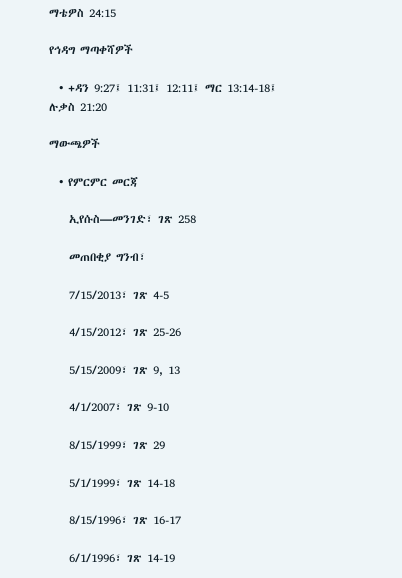ማቴዎስ 24:15

የኅዳግ ማጣቀሻዎች

  • +ዳን 9:27፤ 11:31፤ 12:11፤ ማር 13:14-18፤ ሉቃስ 21:20

ማውጫዎች

  • የምርምር መርጃ

    ኢየሱስ—መንገድ፣ ገጽ 258

    መጠበቂያ ግንብ፣

    7/15/2013፣ ገጽ 4-5

    4/15/2012፣ ገጽ 25-26

    5/15/2009፣ ገጽ 9, 13

    4/1/2007፣ ገጽ 9-10

    8/15/1999፣ ገጽ 29

    5/1/1999፣ ገጽ 14-18

    8/15/1996፣ ገጽ 16-17

    6/1/1996፣ ገጽ 14-19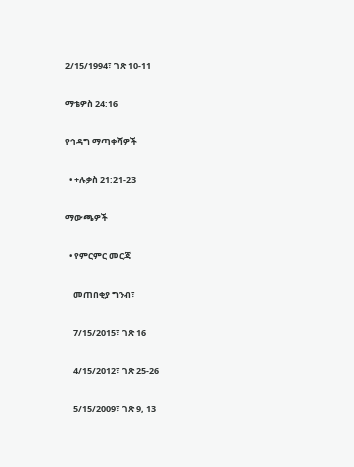2/15/1994፣ ገጽ 10-11

ማቴዎስ 24:16

የኅዳግ ማጣቀሻዎች

  • +ሉቃስ 21:21-23

ማውጫዎች

  • የምርምር መርጃ

    መጠበቂያ ግንብ፣

    7/15/2015፣ ገጽ 16

    4/15/2012፣ ገጽ 25-26

    5/15/2009፣ ገጽ 9, 13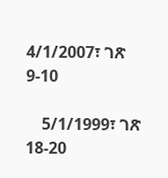4/1/2007፣ ገጽ 9-10

    5/1/1999፣ ገጽ 18-20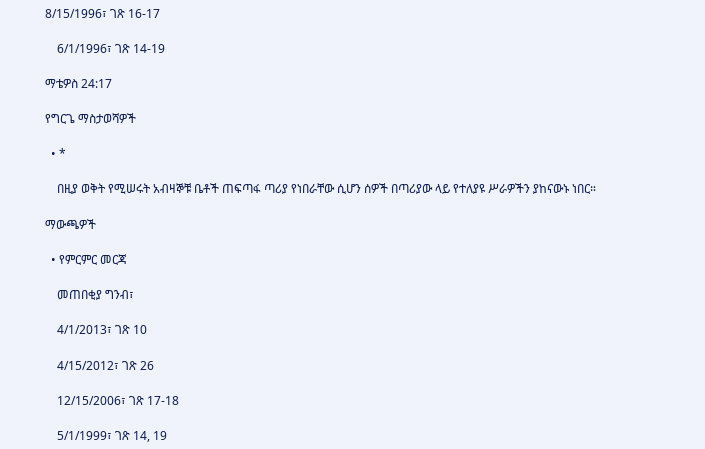8/15/1996፣ ገጽ 16-17

    6/1/1996፣ ገጽ 14-19

ማቴዎስ 24:17

የግርጌ ማስታወሻዎች

  • *

    በዚያ ወቅት የሚሠሩት አብዛኞቹ ቤቶች ጠፍጣፋ ጣሪያ የነበራቸው ሲሆን ሰዎች በጣሪያው ላይ የተለያዩ ሥራዎችን ያከናውኑ ነበር።

ማውጫዎች

  • የምርምር መርጃ

    መጠበቂያ ግንብ፣

    4/1/2013፣ ገጽ 10

    4/15/2012፣ ገጽ 26

    12/15/2006፣ ገጽ 17-18

    5/1/1999፣ ገጽ 14, 19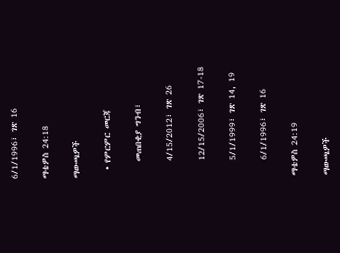6/1/1996፣ ገጽ 16

ማቴዎስ 24:18

ማውጫዎች

  • የምርምር መርጃ

    መጠበቂያ ግንብ፣

    4/15/2012፣ ገጽ 26

    12/15/2006፣ ገጽ 17-18

    5/1/1999፣ ገጽ 14, 19

    6/1/1996፣ ገጽ 16

ማቴዎስ 24:19

ማውጫዎች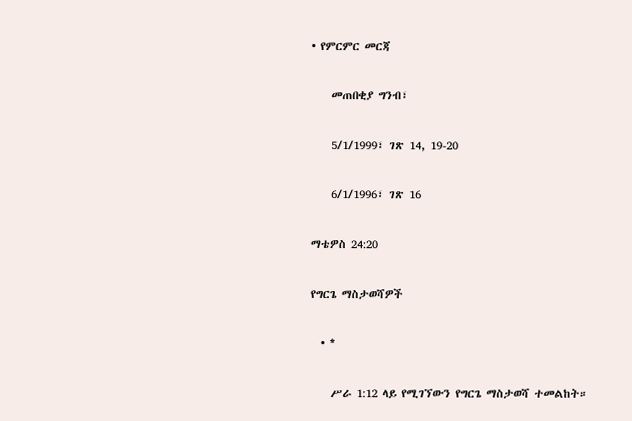• የምርምር መርጃ

    መጠበቂያ ግንብ፣

    5/1/1999፣ ገጽ 14, 19-20

    6/1/1996፣ ገጽ 16

ማቴዎስ 24:20

የግርጌ ማስታወሻዎች

  • *

    ሥራ 1:12 ላይ የሚገኘውን የግርጌ ማስታወሻ ተመልከት።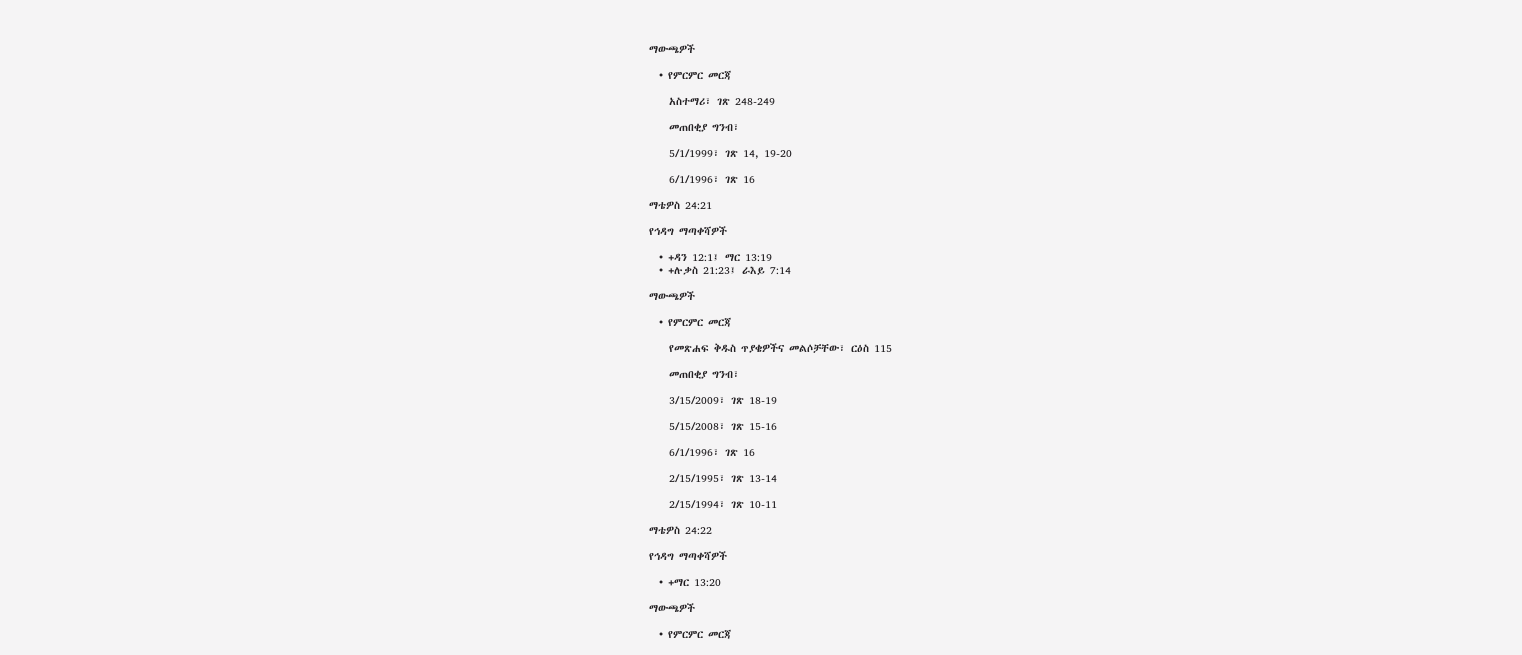ማውጫዎች

  • የምርምር መርጃ

    አስተማሪ፣ ገጽ 248-249

    መጠበቂያ ግንብ፣

    5/1/1999፣ ገጽ 14, 19-20

    6/1/1996፣ ገጽ 16

ማቴዎስ 24:21

የኅዳግ ማጣቀሻዎች

  • +ዳን 12:1፤ ማር 13:19
  • +ሉቃስ 21:23፤ ራእይ 7:14

ማውጫዎች

  • የምርምር መርጃ

    የመጽሐፍ ቅዱስ ጥያቄዎችና መልሶቻቸው፣ ርዕስ 115

    መጠበቂያ ግንብ፣

    3/15/2009፣ ገጽ 18-19

    5/15/2008፣ ገጽ 15-16

    6/1/1996፣ ገጽ 16

    2/15/1995፣ ገጽ 13-14

    2/15/1994፣ ገጽ 10-11

ማቴዎስ 24:22

የኅዳግ ማጣቀሻዎች

  • +ማር 13:20

ማውጫዎች

  • የምርምር መርጃ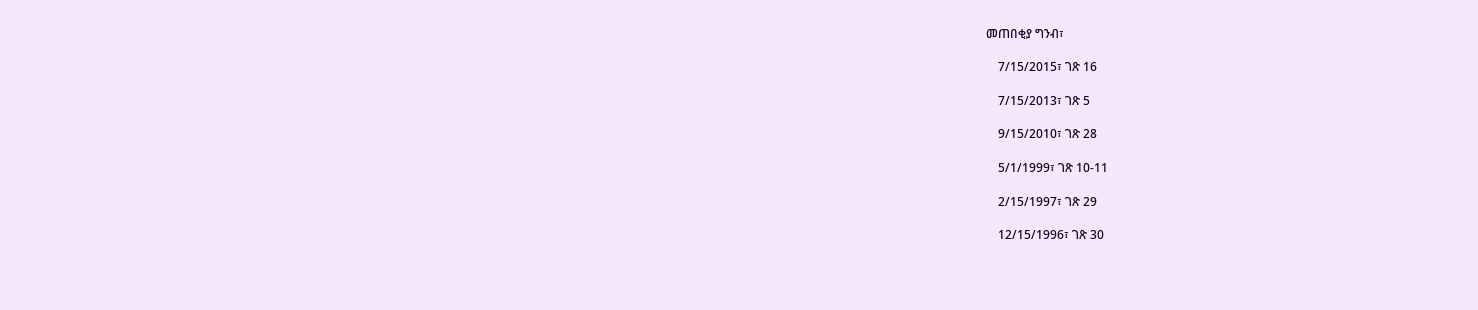መጠበቂያ ግንብ፣

    7/15/2015፣ ገጽ 16

    7/15/2013፣ ገጽ 5

    9/15/2010፣ ገጽ 28

    5/1/1999፣ ገጽ 10-11

    2/15/1997፣ ገጽ 29

    12/15/1996፣ ገጽ 30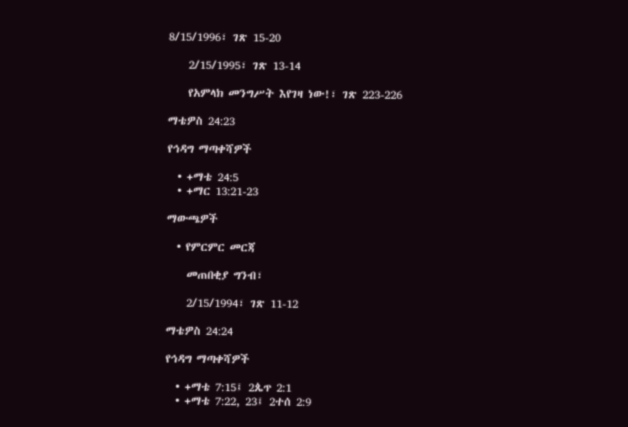8/15/1996፣ ገጽ 15-20

    2/15/1995፣ ገጽ 13-14

    የአምላክ መንግሥት እየገዛ ነው!፣ ገጽ 223-226

ማቴዎስ 24:23

የኅዳግ ማጣቀሻዎች

  • +ማቴ 24:5
  • +ማር 13:21-23

ማውጫዎች

  • የምርምር መርጃ

    መጠበቂያ ግንብ፣

    2/15/1994፣ ገጽ 11-12

ማቴዎስ 24:24

የኅዳግ ማጣቀሻዎች

  • +ማቴ 7:15፤ 2ጴጥ 2:1
  • +ማቴ 7:22, 23፤ 2ተሰ 2:9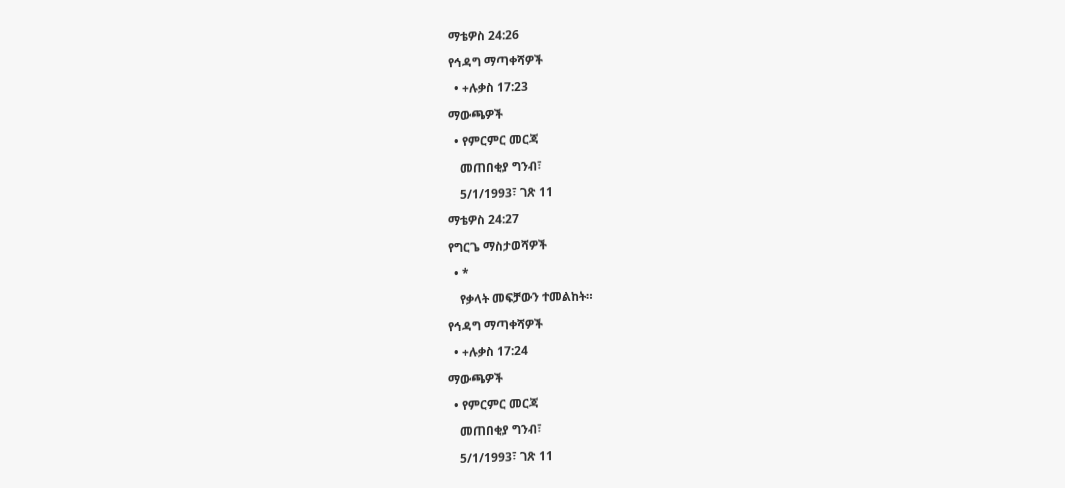ማቴዎስ 24:26

የኅዳግ ማጣቀሻዎች

  • +ሉቃስ 17:23

ማውጫዎች

  • የምርምር መርጃ

    መጠበቂያ ግንብ፣

    5/1/1993፣ ገጽ 11

ማቴዎስ 24:27

የግርጌ ማስታወሻዎች

  • *

    የቃላት መፍቻውን ተመልከት።

የኅዳግ ማጣቀሻዎች

  • +ሉቃስ 17:24

ማውጫዎች

  • የምርምር መርጃ

    መጠበቂያ ግንብ፣

    5/1/1993፣ ገጽ 11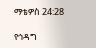ማቴዎስ 24:28

የኅዳግ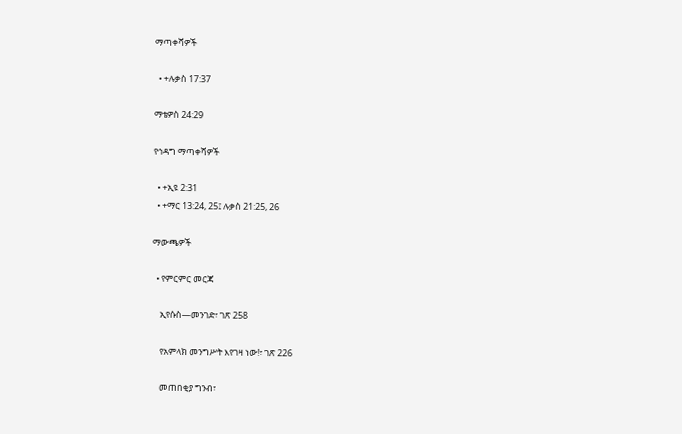ማጣቀሻዎች

  • +ሉቃስ 17:37

ማቴዎስ 24:29

የኅዳግ ማጣቀሻዎች

  • +ኢዩ 2:31
  • +ማር 13:24, 25፤ ሉቃስ 21:25, 26

ማውጫዎች

  • የምርምር መርጃ

    ኢየሱስ—መንገድ፣ ገጽ 258

    የአምላክ መንግሥት እየገዛ ነው!፣ ገጽ 226

    መጠበቂያ ግንብ፣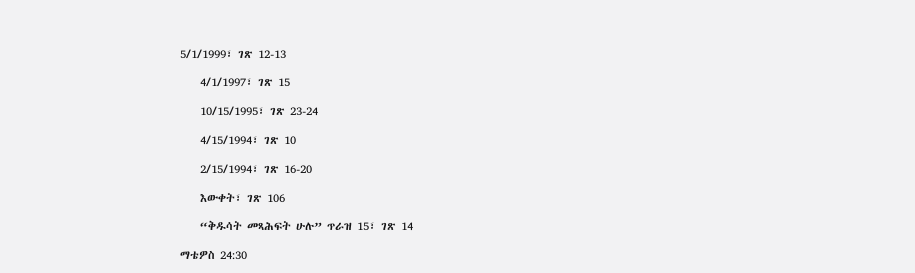5/1/1999፣ ገጽ 12-13

    4/1/1997፣ ገጽ 15

    10/15/1995፣ ገጽ 23-24

    4/15/1994፣ ገጽ 10

    2/15/1994፣ ገጽ 16-20

    እውቀት፣ ገጽ 106

    “ቅዱሳት መጻሕፍት ሁሉ” ጥራዝ 15፣ ገጽ 14

ማቴዎስ 24:30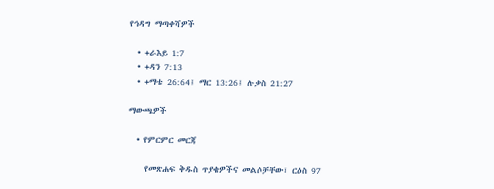የኅዳግ ማጣቀሻዎች

  • +ራእይ 1:7
  • +ዳን 7:13
  • +ማቴ 26:64፤ ማር 13:26፤ ሉቃስ 21:27

ማውጫዎች

  • የምርምር መርጃ

    የመጽሐፍ ቅዱስ ጥያቄዎችና መልሶቻቸው፣ ርዕስ 97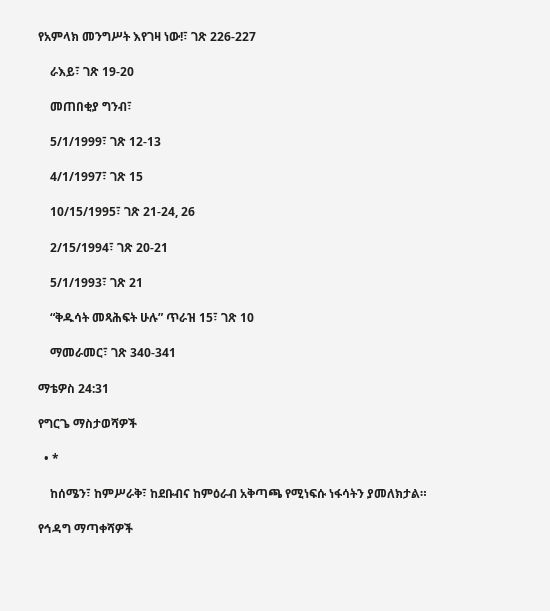የአምላክ መንግሥት እየገዛ ነው!፣ ገጽ 226-227

    ራእይ፣ ገጽ 19-20

    መጠበቂያ ግንብ፣

    5/1/1999፣ ገጽ 12-13

    4/1/1997፣ ገጽ 15

    10/15/1995፣ ገጽ 21-24, 26

    2/15/1994፣ ገጽ 20-21

    5/1/1993፣ ገጽ 21

    “ቅዱሳት መጻሕፍት ሁሉ” ጥራዝ 15፣ ገጽ 10

    ማመራመር፣ ገጽ 340-341

ማቴዎስ 24:31

የግርጌ ማስታወሻዎች

  • *

    ከሰሜን፣ ከምሥራቅ፣ ከደቡብና ከምዕራብ አቅጣጫ የሚነፍሱ ነፋሳትን ያመለክታል።

የኅዳግ ማጣቀሻዎች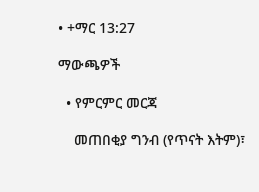• +ማር 13:27

ማውጫዎች

  • የምርምር መርጃ

    መጠበቂያ ግንብ (የጥናት እትም)፣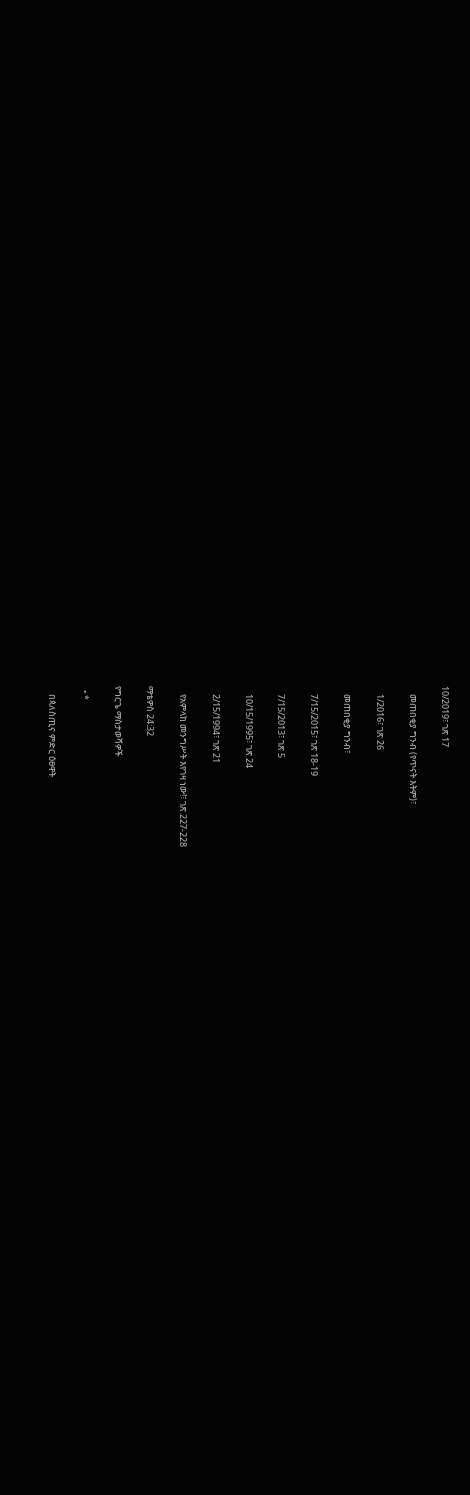10/2019፣ ገጽ 17

    መጠበቂያ ግንብ (የጥናት እትም)፣

    1/2016፣ ገጽ 26

    መጠበቂያ ግንብ፣

    7/15/2015፣ ገጽ 18-19

    7/15/2013፣ ገጽ 5

    10/15/1995፣ ገጽ 24

    2/15/1994፣ ገጽ 21

    የአምላክ መንግሥት እየገዛ ነው!፣ ገጽ 227-228

ማቴዎስ 24:32

የግርጌ ማስታወሻዎች

  • *

    በጳለስጢና ምድር ዕፀዋት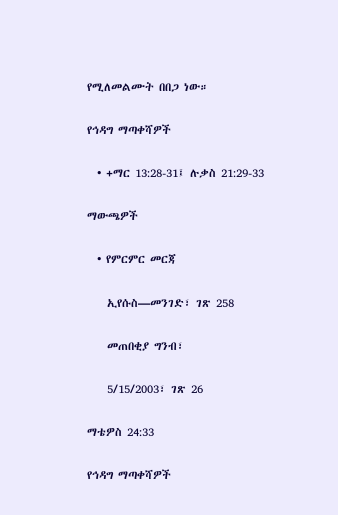የሚለመልሙት በበጋ ነው።

የኅዳግ ማጣቀሻዎች

  • +ማር 13:28-31፤ ሉቃስ 21:29-33

ማውጫዎች

  • የምርምር መርጃ

    ኢየሱስ—መንገድ፣ ገጽ 258

    መጠበቂያ ግንብ፣

    5/15/2003፣ ገጽ 26

ማቴዎስ 24:33

የኅዳግ ማጣቀሻዎች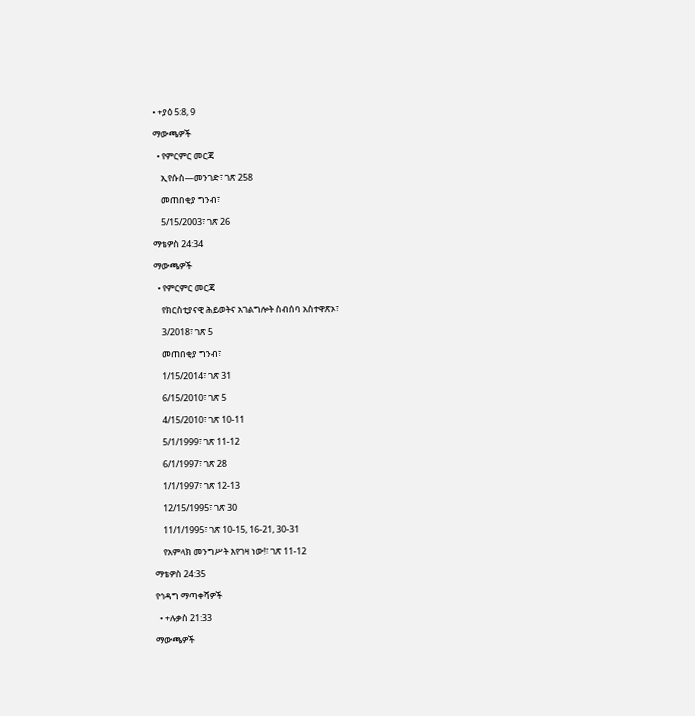• +ያዕ 5:8, 9

ማውጫዎች

  • የምርምር መርጃ

    ኢየሱስ—መንገድ፣ ገጽ 258

    መጠበቂያ ግንብ፣

    5/15/2003፣ ገጽ 26

ማቴዎስ 24:34

ማውጫዎች

  • የምርምር መርጃ

    የክርስቲያናዊ ሕይወትና አገልግሎት ስብሰባ አስተዋጽኦ፣

    3/2018፣ ገጽ 5

    መጠበቂያ ግንብ፣

    1/15/2014፣ ገጽ 31

    6/15/2010፣ ገጽ 5

    4/15/2010፣ ገጽ 10-11

    5/1/1999፣ ገጽ 11-12

    6/1/1997፣ ገጽ 28

    1/1/1997፣ ገጽ 12-13

    12/15/1995፣ ገጽ 30

    11/1/1995፣ ገጽ 10-15, 16-21, 30-31

    የአምላክ መንግሥት እየገዛ ነው!፣ ገጽ 11-12

ማቴዎስ 24:35

የኅዳግ ማጣቀሻዎች

  • +ሉቃስ 21:33

ማውጫዎች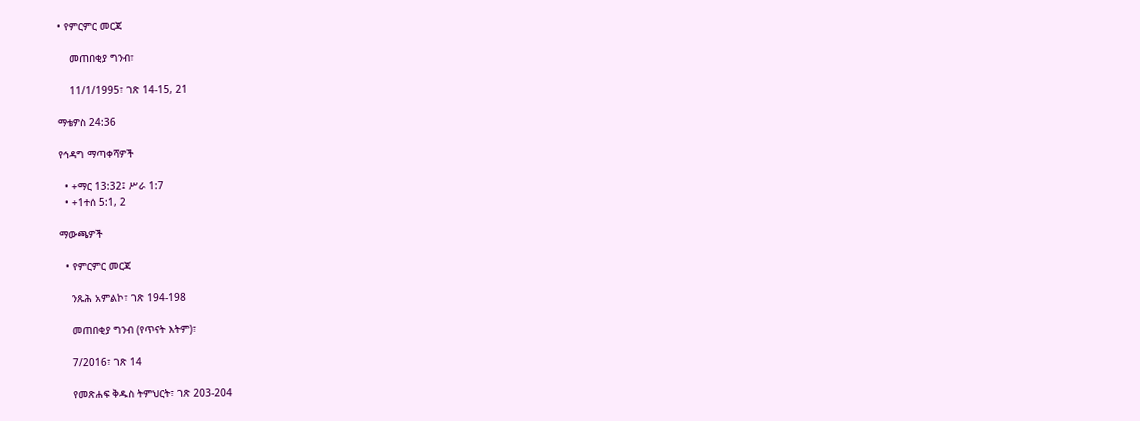• የምርምር መርጃ

    መጠበቂያ ግንብ፣

    11/1/1995፣ ገጽ 14-15, 21

ማቴዎስ 24:36

የኅዳግ ማጣቀሻዎች

  • +ማር 13:32፤ ሥራ 1:7
  • +1ተሰ 5:1, 2

ማውጫዎች

  • የምርምር መርጃ

    ንጹሕ አምልኮ፣ ገጽ 194-198

    መጠበቂያ ግንብ (የጥናት እትም)፣

    7/2016፣ ገጽ 14

    የመጽሐፍ ቅዱስ ትምህርት፣ ገጽ 203-204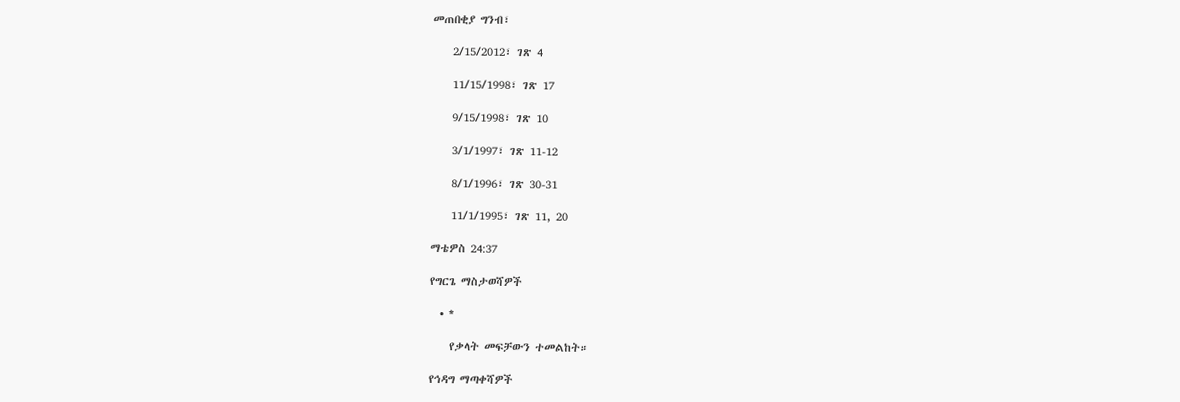መጠበቂያ ግንብ፣

    2/15/2012፣ ገጽ 4

    11/15/1998፣ ገጽ 17

    9/15/1998፣ ገጽ 10

    3/1/1997፣ ገጽ 11-12

    8/1/1996፣ ገጽ 30-31

    11/1/1995፣ ገጽ 11, 20

ማቴዎስ 24:37

የግርጌ ማስታወሻዎች

  • *

    የቃላት መፍቻውን ተመልከት።

የኅዳግ ማጣቀሻዎች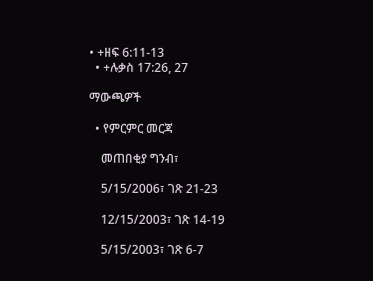• +ዘፍ 6:11-13
  • +ሉቃስ 17:26, 27

ማውጫዎች

  • የምርምር መርጃ

    መጠበቂያ ግንብ፣

    5/15/2006፣ ገጽ 21-23

    12/15/2003፣ ገጽ 14-19

    5/15/2003፣ ገጽ 6-7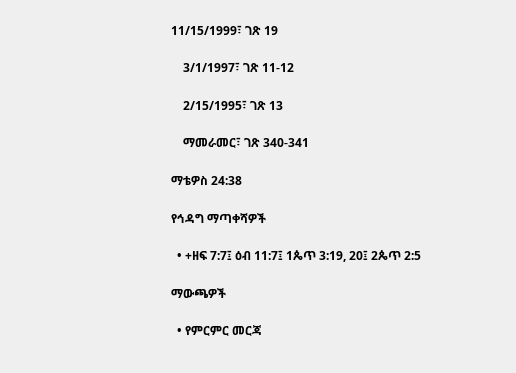11/15/1999፣ ገጽ 19

    3/1/1997፣ ገጽ 11-12

    2/15/1995፣ ገጽ 13

    ማመራመር፣ ገጽ 340-341

ማቴዎስ 24:38

የኅዳግ ማጣቀሻዎች

  • +ዘፍ 7:7፤ ዕብ 11:7፤ 1ጴጥ 3:19, 20፤ 2ጴጥ 2:5

ማውጫዎች

  • የምርምር መርጃ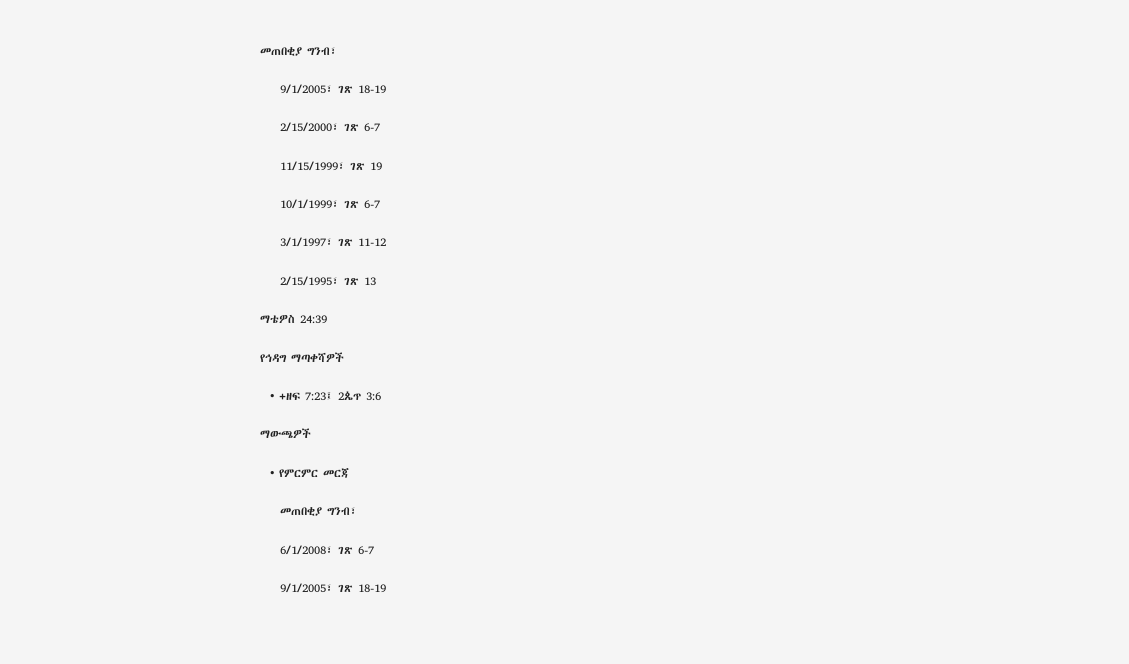መጠበቂያ ግንብ፣

    9/1/2005፣ ገጽ 18-19

    2/15/2000፣ ገጽ 6-7

    11/15/1999፣ ገጽ 19

    10/1/1999፣ ገጽ 6-7

    3/1/1997፣ ገጽ 11-12

    2/15/1995፣ ገጽ 13

ማቴዎስ 24:39

የኅዳግ ማጣቀሻዎች

  • +ዘፍ 7:23፤ 2ጴጥ 3:6

ማውጫዎች

  • የምርምር መርጃ

    መጠበቂያ ግንብ፣

    6/1/2008፣ ገጽ 6-7

    9/1/2005፣ ገጽ 18-19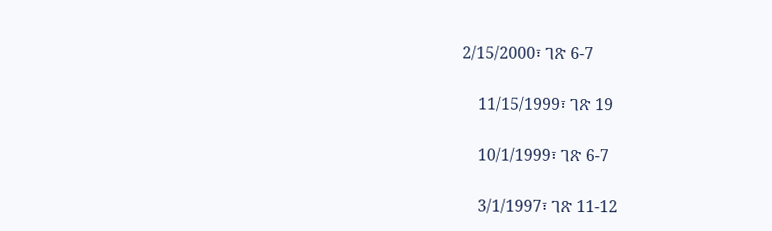2/15/2000፣ ገጽ 6-7

    11/15/1999፣ ገጽ 19

    10/1/1999፣ ገጽ 6-7

    3/1/1997፣ ገጽ 11-12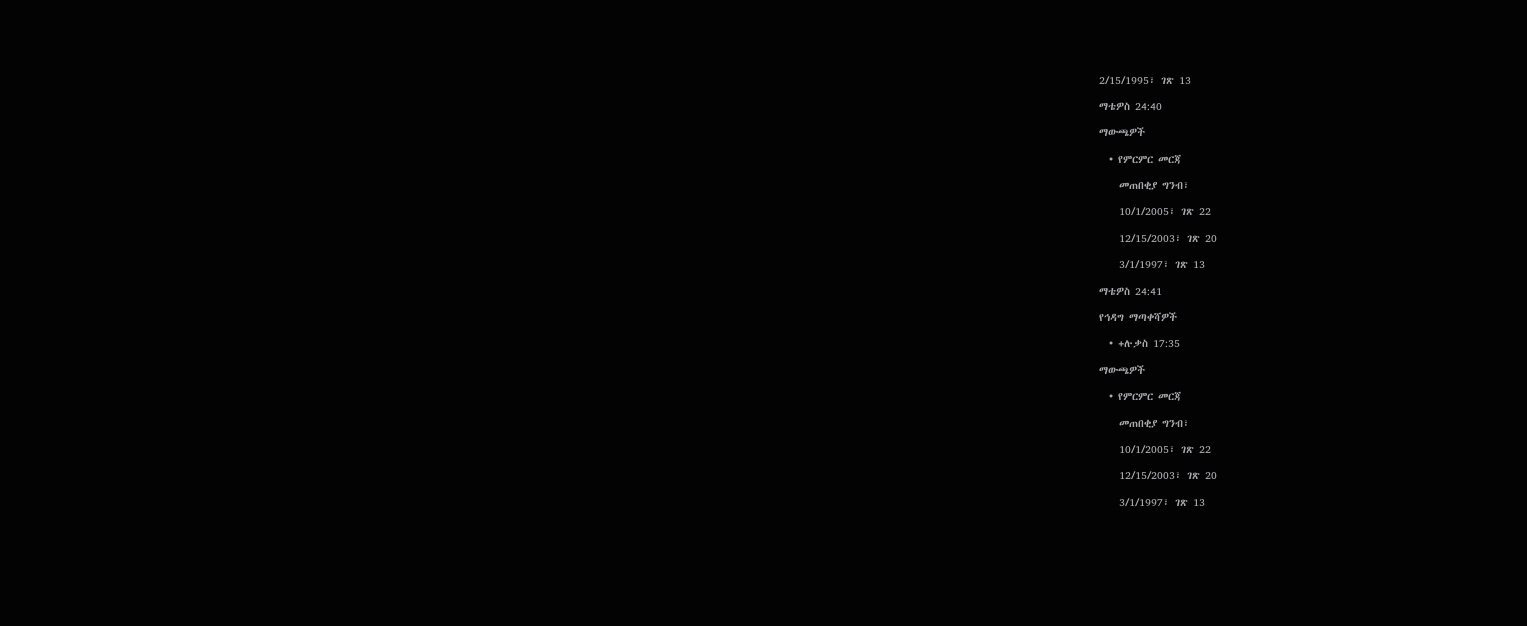2/15/1995፣ ገጽ 13

ማቴዎስ 24:40

ማውጫዎች

  • የምርምር መርጃ

    መጠበቂያ ግንብ፣

    10/1/2005፣ ገጽ 22

    12/15/2003፣ ገጽ 20

    3/1/1997፣ ገጽ 13

ማቴዎስ 24:41

የኅዳግ ማጣቀሻዎች

  • +ሉቃስ 17:35

ማውጫዎች

  • የምርምር መርጃ

    መጠበቂያ ግንብ፣

    10/1/2005፣ ገጽ 22

    12/15/2003፣ ገጽ 20

    3/1/1997፣ ገጽ 13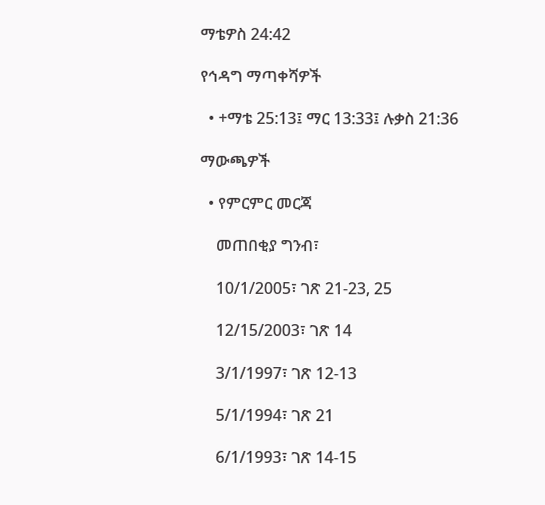ማቴዎስ 24:42

የኅዳግ ማጣቀሻዎች

  • +ማቴ 25:13፤ ማር 13:33፤ ሉቃስ 21:36

ማውጫዎች

  • የምርምር መርጃ

    መጠበቂያ ግንብ፣

    10/1/2005፣ ገጽ 21-23, 25

    12/15/2003፣ ገጽ 14

    3/1/1997፣ ገጽ 12-13

    5/1/1994፣ ገጽ 21

    6/1/1993፣ ገጽ 14-15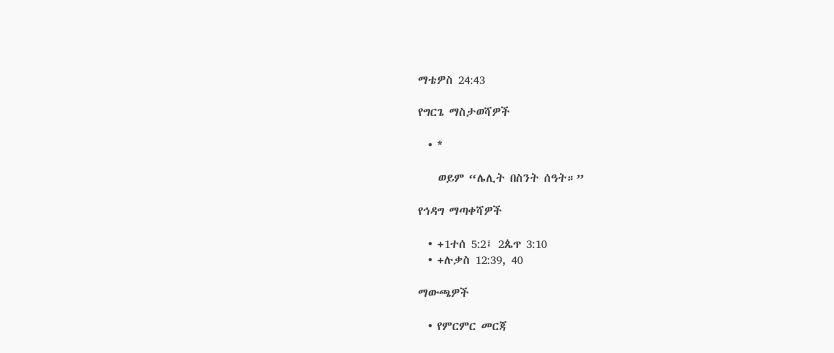ማቴዎስ 24:43

የግርጌ ማስታወሻዎች

  • *

    ወይም “ሌሊት በስንት ሰዓት።”

የኅዳግ ማጣቀሻዎች

  • +1ተሰ 5:2፤ 2ጴጥ 3:10
  • +ሉቃስ 12:39, 40

ማውጫዎች

  • የምርምር መርጃ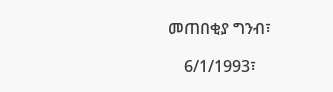መጠበቂያ ግንብ፣

    6/1/1993፣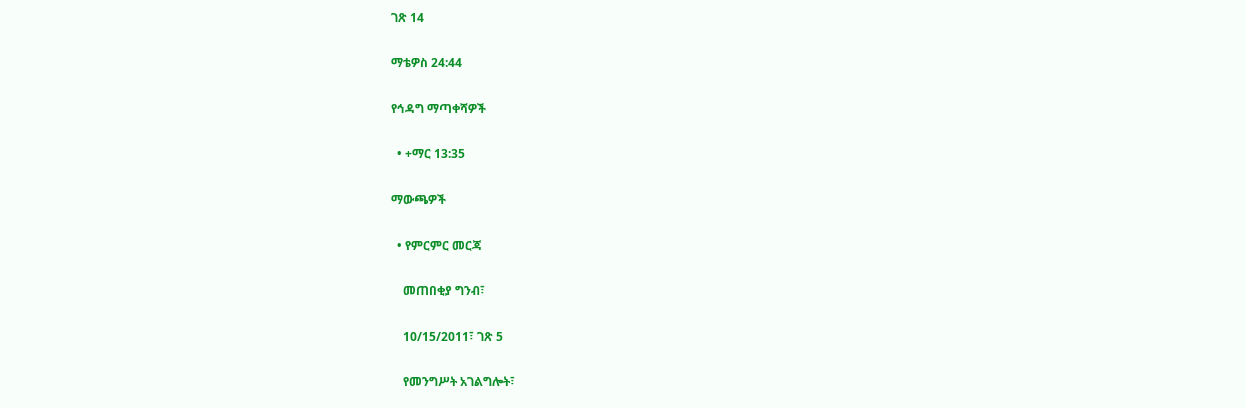ገጽ 14

ማቴዎስ 24:44

የኅዳግ ማጣቀሻዎች

  • +ማር 13:35

ማውጫዎች

  • የምርምር መርጃ

    መጠበቂያ ግንብ፣

    10/15/2011፣ ገጽ 5

    የመንግሥት አገልግሎት፣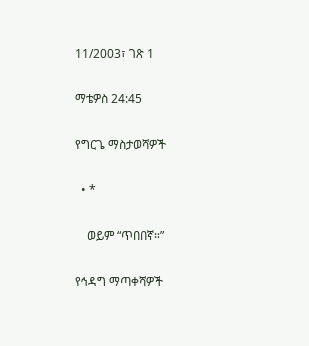11/2003፣ ገጽ 1

ማቴዎስ 24:45

የግርጌ ማስታወሻዎች

  • *

    ወይም “ጥበበኛ።”

የኅዳግ ማጣቀሻዎች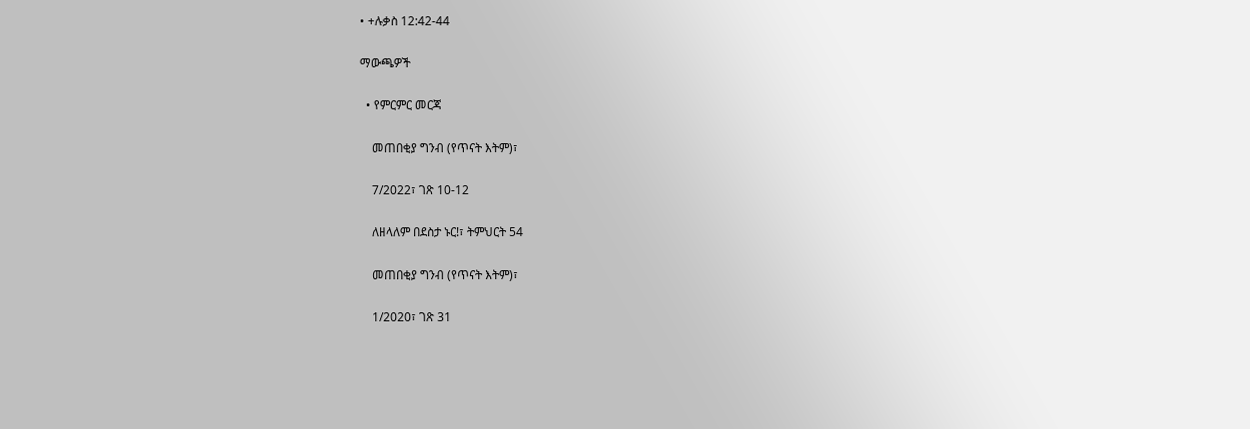• +ሉቃስ 12:42-44

ማውጫዎች

  • የምርምር መርጃ

    መጠበቂያ ግንብ (የጥናት እትም)፣

    7/2022፣ ገጽ 10-12

    ለዘላለም በደስታ ኑር!፣ ትምህርት 54

    መጠበቂያ ግንብ (የጥናት እትም)፣

    1/2020፣ ገጽ 31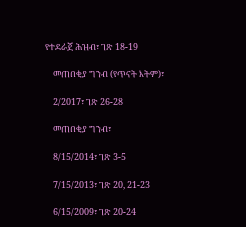የተደራጀ ሕዝብ፣ ገጽ 18-19

    መጠበቂያ ግንብ (የጥናት እትም)፣

    2/2017፣ ገጽ 26-28

    መጠበቂያ ግንብ፣

    8/15/2014፣ ገጽ 3-5

    7/15/2013፣ ገጽ 20, 21-23

    6/15/2009፣ ገጽ 20-24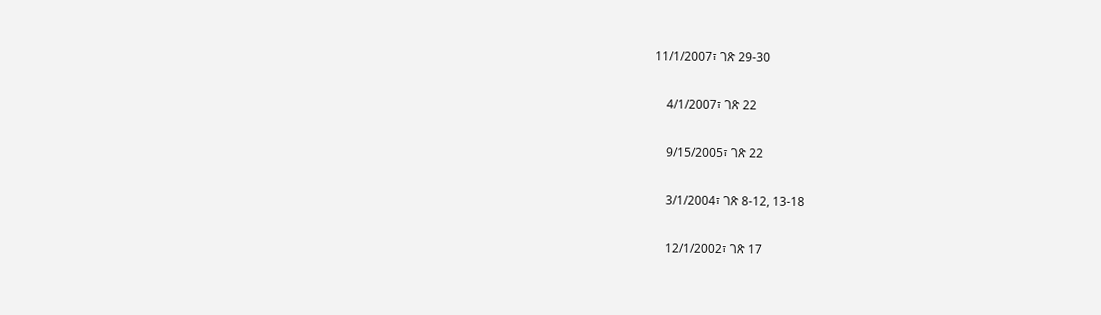11/1/2007፣ ገጽ 29-30

    4/1/2007፣ ገጽ 22

    9/15/2005፣ ገጽ 22

    3/1/2004፣ ገጽ 8-12, 13-18

    12/1/2002፣ ገጽ 17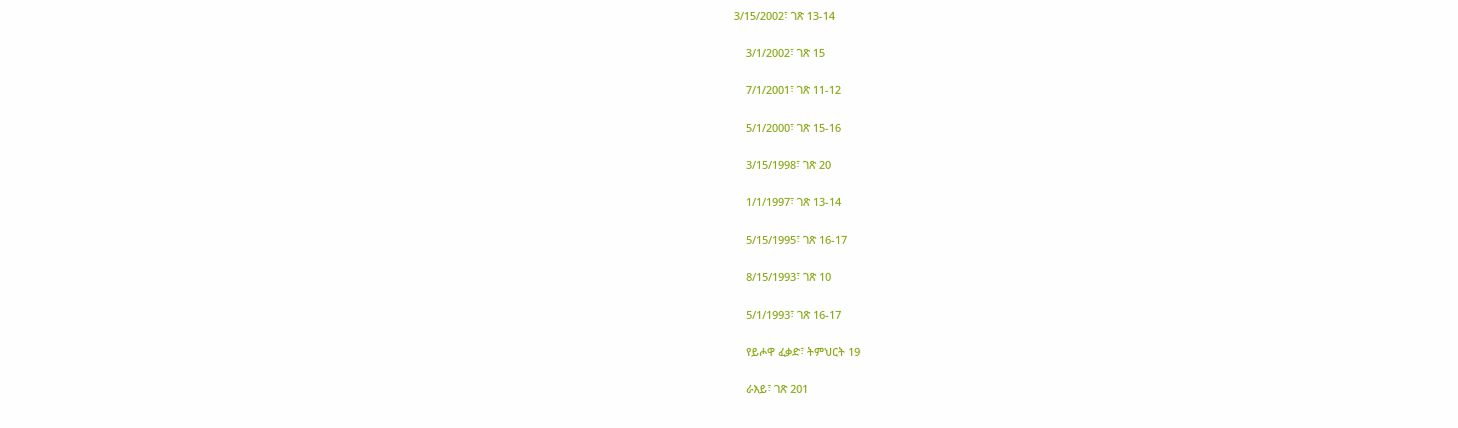3/15/2002፣ ገጽ 13-14

    3/1/2002፣ ገጽ 15

    7/1/2001፣ ገጽ 11-12

    5/1/2000፣ ገጽ 15-16

    3/15/1998፣ ገጽ 20

    1/1/1997፣ ገጽ 13-14

    5/15/1995፣ ገጽ 16-17

    8/15/1993፣ ገጽ 10

    5/1/1993፣ ገጽ 16-17

    የይሖዋ ፈቃድ፣ ትምህርት 19

    ራእይ፣ ገጽ 201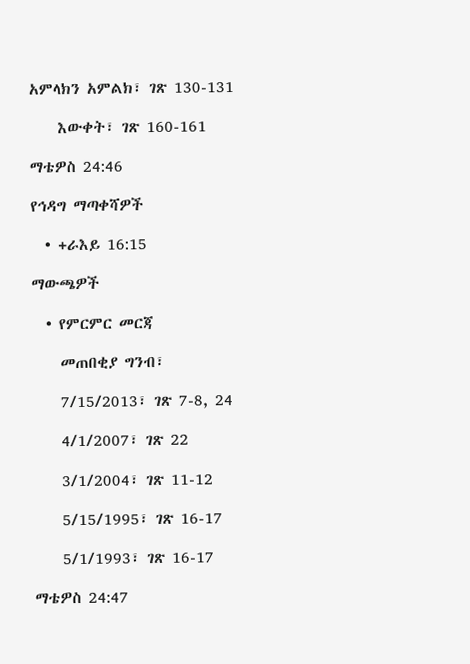አምላክን አምልክ፣ ገጽ 130-131

    እውቀት፣ ገጽ 160-161

ማቴዎስ 24:46

የኅዳግ ማጣቀሻዎች

  • +ራእይ 16:15

ማውጫዎች

  • የምርምር መርጃ

    መጠበቂያ ግንብ፣

    7/15/2013፣ ገጽ 7-8, 24

    4/1/2007፣ ገጽ 22

    3/1/2004፣ ገጽ 11-12

    5/15/1995፣ ገጽ 16-17

    5/1/1993፣ ገጽ 16-17

ማቴዎስ 24:47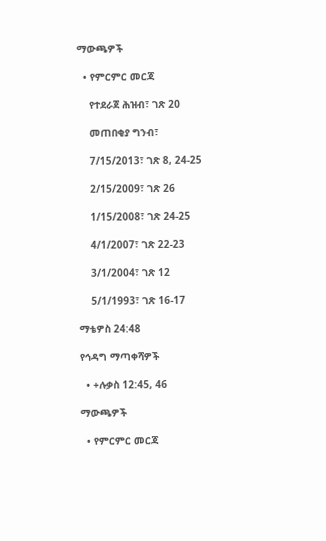ማውጫዎች

  • የምርምር መርጃ

    የተደራጀ ሕዝብ፣ ገጽ 20

    መጠበቂያ ግንብ፣

    7/15/2013፣ ገጽ 8, 24-25

    2/15/2009፣ ገጽ 26

    1/15/2008፣ ገጽ 24-25

    4/1/2007፣ ገጽ 22-23

    3/1/2004፣ ገጽ 12

    5/1/1993፣ ገጽ 16-17

ማቴዎስ 24:48

የኅዳግ ማጣቀሻዎች

  • +ሉቃስ 12:45, 46

ማውጫዎች

  • የምርምር መርጃ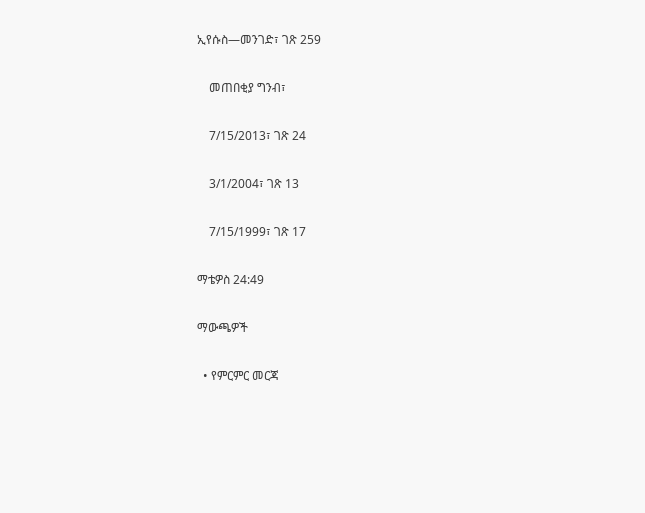ኢየሱስ—መንገድ፣ ገጽ 259

    መጠበቂያ ግንብ፣

    7/15/2013፣ ገጽ 24

    3/1/2004፣ ገጽ 13

    7/15/1999፣ ገጽ 17

ማቴዎስ 24:49

ማውጫዎች

  • የምርምር መርጃ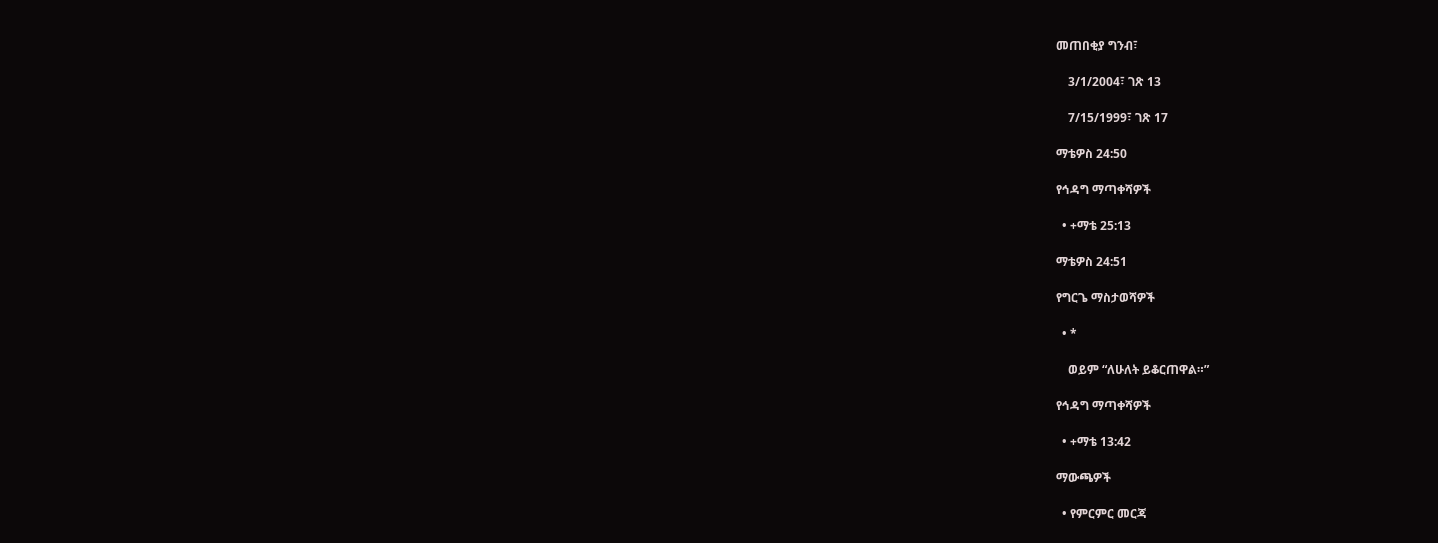መጠበቂያ ግንብ፣

    3/1/2004፣ ገጽ 13

    7/15/1999፣ ገጽ 17

ማቴዎስ 24:50

የኅዳግ ማጣቀሻዎች

  • +ማቴ 25:13

ማቴዎስ 24:51

የግርጌ ማስታወሻዎች

  • *

    ወይም “ለሁለት ይቆርጠዋል።”

የኅዳግ ማጣቀሻዎች

  • +ማቴ 13:42

ማውጫዎች

  • የምርምር መርጃ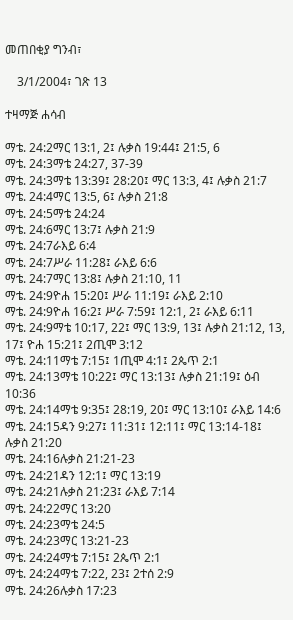መጠበቂያ ግንብ፣

    3/1/2004፣ ገጽ 13

ተዛማጅ ሐሳብ

ማቴ. 24:2ማር 13:1, 2፤ ሉቃስ 19:44፤ 21:5, 6
ማቴ. 24:3ማቴ 24:27, 37-39
ማቴ. 24:3ማቴ 13:39፤ 28:20፤ ማር 13:3, 4፤ ሉቃስ 21:7
ማቴ. 24:4ማር 13:5, 6፤ ሉቃስ 21:8
ማቴ. 24:5ማቴ 24:24
ማቴ. 24:6ማር 13:7፤ ሉቃስ 21:9
ማቴ. 24:7ራእይ 6:4
ማቴ. 24:7ሥራ 11:28፤ ራእይ 6:6
ማቴ. 24:7ማር 13:8፤ ሉቃስ 21:10, 11
ማቴ. 24:9ዮሐ 15:20፤ ሥራ 11:19፤ ራእይ 2:10
ማቴ. 24:9ዮሐ 16:2፤ ሥራ 7:59፤ 12:1, 2፤ ራእይ 6:11
ማቴ. 24:9ማቴ 10:17, 22፤ ማር 13:9, 13፤ ሉቃስ 21:12, 13, 17፤ ዮሐ 15:21፤ 2ጢሞ 3:12
ማቴ. 24:11ማቴ 7:15፤ 1ጢሞ 4:1፤ 2ጴጥ 2:1
ማቴ. 24:13ማቴ 10:22፤ ማር 13:13፤ ሉቃስ 21:19፤ ዕብ 10:36
ማቴ. 24:14ማቴ 9:35፤ 28:19, 20፤ ማር 13:10፤ ራእይ 14:6
ማቴ. 24:15ዳን 9:27፤ 11:31፤ 12:11፤ ማር 13:14-18፤ ሉቃስ 21:20
ማቴ. 24:16ሉቃስ 21:21-23
ማቴ. 24:21ዳን 12:1፤ ማር 13:19
ማቴ. 24:21ሉቃስ 21:23፤ ራእይ 7:14
ማቴ. 24:22ማር 13:20
ማቴ. 24:23ማቴ 24:5
ማቴ. 24:23ማር 13:21-23
ማቴ. 24:24ማቴ 7:15፤ 2ጴጥ 2:1
ማቴ. 24:24ማቴ 7:22, 23፤ 2ተሰ 2:9
ማቴ. 24:26ሉቃስ 17:23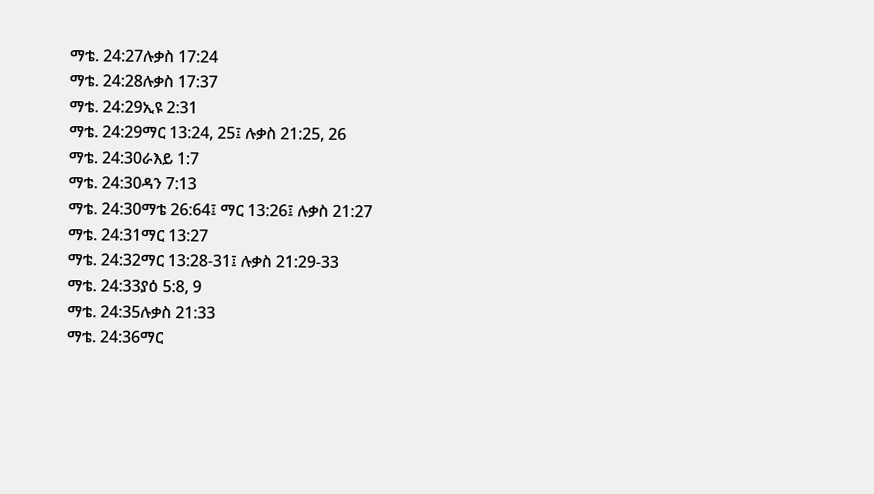ማቴ. 24:27ሉቃስ 17:24
ማቴ. 24:28ሉቃስ 17:37
ማቴ. 24:29ኢዩ 2:31
ማቴ. 24:29ማር 13:24, 25፤ ሉቃስ 21:25, 26
ማቴ. 24:30ራእይ 1:7
ማቴ. 24:30ዳን 7:13
ማቴ. 24:30ማቴ 26:64፤ ማር 13:26፤ ሉቃስ 21:27
ማቴ. 24:31ማር 13:27
ማቴ. 24:32ማር 13:28-31፤ ሉቃስ 21:29-33
ማቴ. 24:33ያዕ 5:8, 9
ማቴ. 24:35ሉቃስ 21:33
ማቴ. 24:36ማር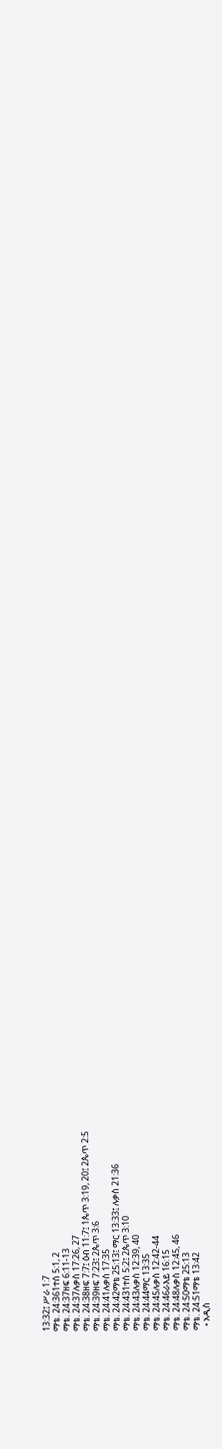13:32፤ ሥራ 1:7
ማቴ. 24:361ተሰ 5:1, 2
ማቴ. 24:37ዘፍ 6:11-13
ማቴ. 24:37ሉቃስ 17:26, 27
ማቴ. 24:38ዘፍ 7:7፤ ዕብ 11:7፤ 1ጴጥ 3:19, 20፤ 2ጴጥ 2:5
ማቴ. 24:39ዘፍ 7:23፤ 2ጴጥ 3:6
ማቴ. 24:41ሉቃስ 17:35
ማቴ. 24:42ማቴ 25:13፤ ማር 13:33፤ ሉቃስ 21:36
ማቴ. 24:431ተሰ 5:2፤ 2ጴጥ 3:10
ማቴ. 24:43ሉቃስ 12:39, 40
ማቴ. 24:44ማር 13:35
ማቴ. 24:45ሉቃስ 12:42-44
ማቴ. 24:46ራእይ 16:15
ማቴ. 24:48ሉቃስ 12:45, 46
ማቴ. 24:50ማቴ 25:13
ማቴ. 24:51ማቴ 13:42
  • አዲስ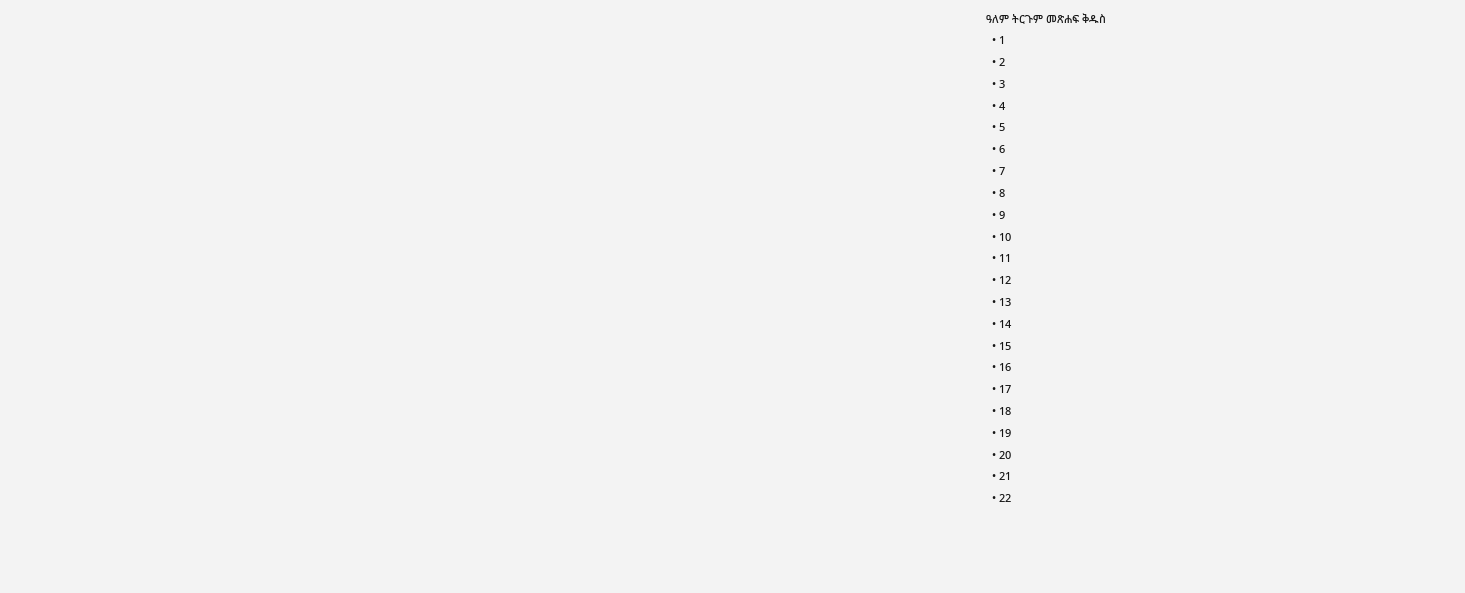ዓለም ትርጉም መጽሐፍ ቅዱስ
  • 1
  • 2
  • 3
  • 4
  • 5
  • 6
  • 7
  • 8
  • 9
  • 10
  • 11
  • 12
  • 13
  • 14
  • 15
  • 16
  • 17
  • 18
  • 19
  • 20
  • 21
  • 22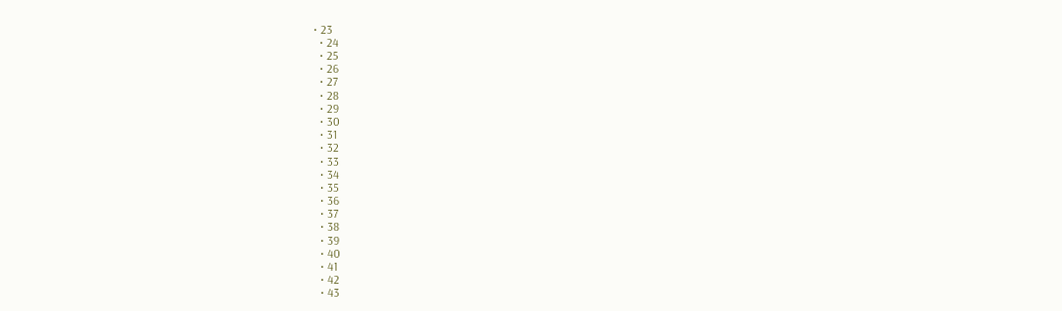• 23
  • 24
  • 25
  • 26
  • 27
  • 28
  • 29
  • 30
  • 31
  • 32
  • 33
  • 34
  • 35
  • 36
  • 37
  • 38
  • 39
  • 40
  • 41
  • 42
  • 43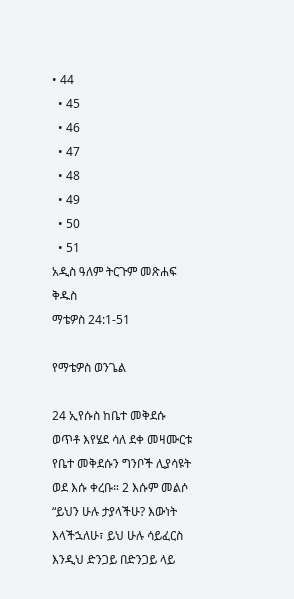• 44
  • 45
  • 46
  • 47
  • 48
  • 49
  • 50
  • 51
አዲስ ዓለም ትርጉም መጽሐፍ ቅዱስ
ማቴዎስ 24:1-51

የማቴዎስ ወንጌል

24 ኢየሱስ ከቤተ መቅደሱ ወጥቶ እየሄደ ሳለ ደቀ መዛሙርቱ የቤተ መቅደሱን ግንቦች ሊያሳዩት ወደ እሱ ቀረቡ። 2 እሱም መልሶ “ይህን ሁሉ ታያላችሁ? እውነት እላችኋለሁ፣ ይህ ሁሉ ሳይፈርስ እንዲህ ድንጋይ በድንጋይ ላይ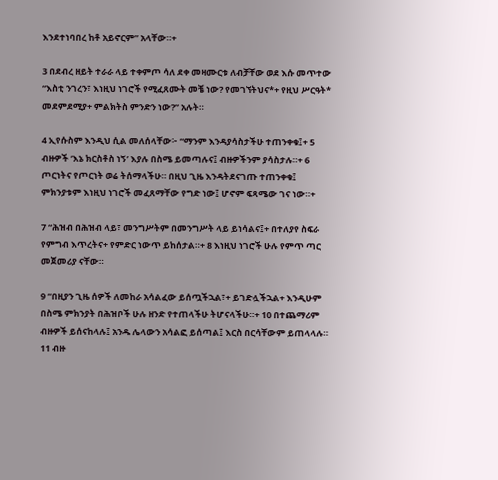እንደተነባበረ ከቶ አይኖርም” አላቸው።+

3 በደብረ ዘይት ተራራ ላይ ተቀምጦ ሳለ ደቀ መዛሙርቱ ለብቻቸው ወደ እሱ መጥተው “እስቲ ንገረን፣ እነዚህ ነገሮች የሚፈጸሙት መቼ ነው? የመገኘትህና*+ የዚህ ሥርዓት* መደምደሚያ+ ምልክትስ ምንድን ነው?” አሉት።

4 ኢየሱስም እንዲህ ሲል መለሰላቸው፦ “ማንም እንዳያሳስታችሁ ተጠንቀቁ፤+ 5 ብዙዎች ‘እኔ ክርስቶስ ነኝ’ እያሉ በስሜ ይመጣሉና፤ ብዙዎችንም ያሳስታሉ።+ 6 ጦርነትና የጦርነት ወሬ ትሰማላችሁ። በዚህ ጊዜ እንዳትደናገጡ ተጠንቀቁ፤ ምክንያቱም እነዚህ ነገሮች መፈጸማቸው የግድ ነው፤ ሆኖም ፍጻሜው ገና ነው።+

7 “ሕዝብ በሕዝብ ላይ፣ መንግሥትም በመንግሥት ላይ ይነሳልና፤+ በተለያየ ስፍራ የምግብ እጥረትና+ የምድር ነውጥ ይከሰታል።+ 8 እነዚህ ነገሮች ሁሉ የምጥ ጣር መጀመሪያ ናቸው።

9 “በዚያን ጊዜ ሰዎች ለመከራ አሳልፈው ይሰጧችኋል፣+ ይገድሏችኋል+ እንዲሁም በስሜ ምክንያት በሕዝቦች ሁሉ ዘንድ የተጠላችሁ ትሆናላችሁ።+ 10 በተጨማሪም ብዙዎች ይሰናከላሉ፤ አንዱ ሌላውን አሳልፎ ይሰጣል፤ እርስ በርሳቸውም ይጠላላሉ። 11 ብዙ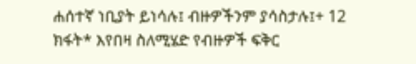ሐሰተኛ ነቢያት ይነሳሉ፤ ብዙዎችንም ያሳስታሉ፤+ 12 ክፋት* እየበዛ ስለሚሄድ የብዙዎች ፍቅር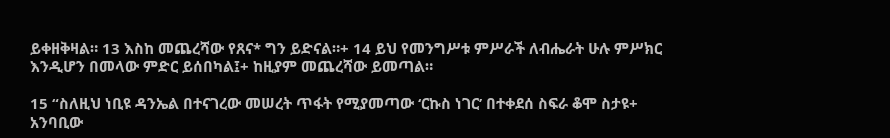ይቀዘቅዛል። 13 እስከ መጨረሻው የጸና* ግን ይድናል።+ 14 ይህ የመንግሥቱ ምሥራች ለብሔራት ሁሉ ምሥክር እንዲሆን በመላው ምድር ይሰበካል፤+ ከዚያም መጨረሻው ይመጣል።

15 “ስለዚህ ነቢዩ ዳንኤል በተናገረው መሠረት ጥፋት የሚያመጣው ‘ርኩስ ነገር’ በተቀደሰ ስፍራ ቆሞ ስታዩ+ አንባቢው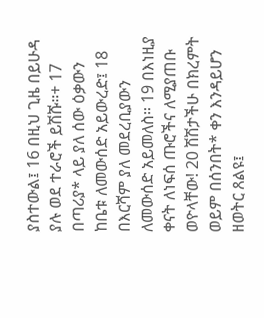ያስተውል፤ 16 በዚህ ጊዜ በይሁዳ ያሉ ወደ ተራሮች ይሽሹ።+ 17 በጣሪያ* ላይ ያለ ሰው ዕቃውን ከቤቱ ለመውሰድ አይውረድ፤ 18 በእርሻም ያለ መደረቢያውን ለመውሰድ አይመለስ። 19 በእነዚያ ቀናት ለነፍሰ ጡሮችና ለሚያጠቡ ወዮላቸው! 20 ሽሽታችሁ በክረምት ወይም በሰንበት* ቀን እንዳይሆን ዘወትር ጸልዩ፤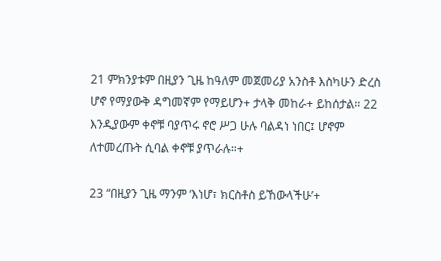21 ምክንያቱም በዚያን ጊዜ ከዓለም መጀመሪያ አንስቶ እስካሁን ድረስ ሆኖ የማያውቅ ዳግመኛም የማይሆን+ ታላቅ መከራ+ ይከሰታል። 22 እንዲያውም ቀኖቹ ባያጥሩ ኖሮ ሥጋ ሁሉ ባልዳነ ነበር፤ ሆኖም ለተመረጡት ሲባል ቀኖቹ ያጥራሉ።+

23 “በዚያን ጊዜ ማንም ‘እነሆ፣ ክርስቶስ ይኸውላችሁ’+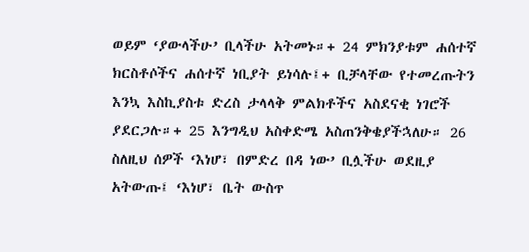ወይም ‘ያውላችሁ’ ቢላችሁ አትመኑ።+ 24 ምክንያቱም ሐሰተኛ ክርስቶሶችና ሐሰተኛ ነቢያት ይነሳሉ፤+ ቢቻላቸው የተመረጡትን እንኳ እስኪያስቱ ድረስ ታላላቅ ምልክቶችና አስደናቂ ነገሮች ያደርጋሉ።+ 25 እንግዲህ አስቀድሜ አስጠንቅቄያችኋለሁ። 26 ስለዚህ ሰዎች ‘እነሆ፣ በምድረ በዳ ነው’ ቢሏችሁ ወደዚያ አትውጡ፤ ‘እነሆ፣ ቤት ውስጥ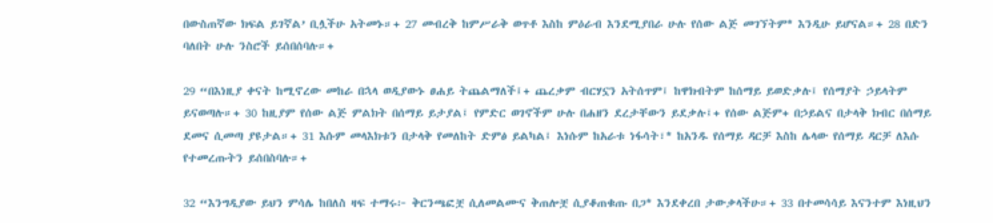በውስጠኛው ክፍል ይገኛል’ ቢሏችሁ አትመኑ።+ 27 መብረቅ ከምሥራቅ ወጥቶ እስከ ምዕራብ እንደሚያበራ ሁሉ የሰው ልጅ መገኘትም* እንዲሁ ይሆናል።+ 28 በድን ባለበት ሁሉ ንስሮች ይሰበሰባሉ።+

29 “በእነዚያ ቀናት ከሚኖረው መከራ በኋላ ወዲያውኑ ፀሐይ ትጨልማለች፤+ ጨረቃም ብርሃኗን አትሰጥም፤ ከዋክብትም ከሰማይ ይወድቃሉ፤ የሰማያት ኃይላትም ይናወጣሉ።+ 30 ከዚያም የሰው ልጅ ምልክት በሰማይ ይታያል፤ የምድር ወገኖችም ሁሉ በሐዘን ደረታቸውን ይደቃሉ፤+ የሰው ልጅም+ በኃይልና በታላቅ ክብር በሰማይ ደመና ሲመጣ ያዩታል።+ 31 እሱም መላእክቱን በታላቅ የመለከት ድምፅ ይልካል፤ እነሱም ከአራቱ ነፋሳት፣* ከአንዱ የሰማይ ዳርቻ እስከ ሌላው የሰማይ ዳርቻ ለእሱ የተመረጡትን ይሰበስባሉ።+

32 “እንግዲያው ይህን ምሳሌ ከበለስ ዛፍ ተማሩ፦ ቅርንጫፎቿ ሲለመልሙና ቅጠሎቿ ሲያቆጠቁጡ በጋ* እንደቀረበ ታውቃላችሁ።+ 33 በተመሳሳይ እናንተም እነዚህን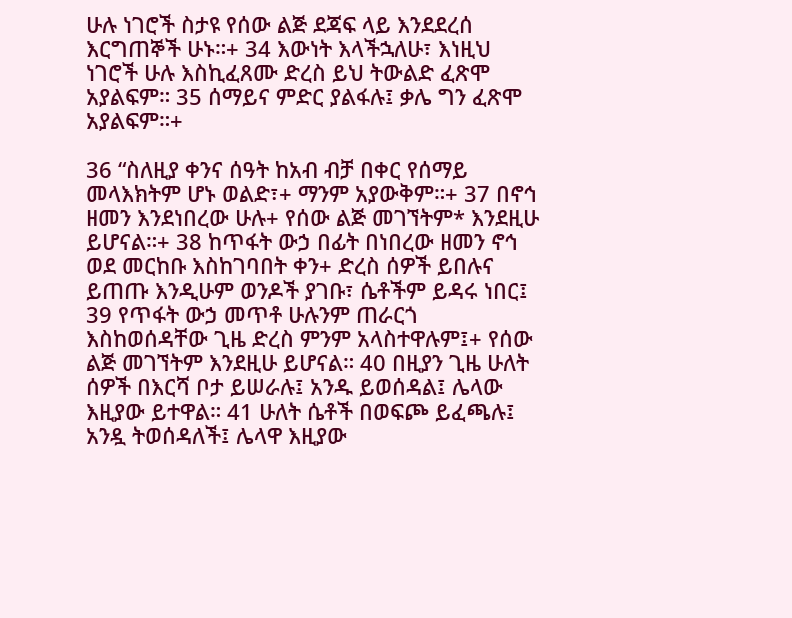ሁሉ ነገሮች ስታዩ የሰው ልጅ ደጃፍ ላይ እንደደረሰ እርግጠኞች ሁኑ።+ 34 እውነት እላችኋለሁ፣ እነዚህ ነገሮች ሁሉ እስኪፈጸሙ ድረስ ይህ ትውልድ ፈጽሞ አያልፍም። 35 ሰማይና ምድር ያልፋሉ፤ ቃሌ ግን ፈጽሞ አያልፍም።+

36 “ስለዚያ ቀንና ሰዓት ከአብ ብቻ በቀር የሰማይ መላእክትም ሆኑ ወልድ፣+ ማንም አያውቅም።+ 37 በኖኅ ዘመን እንደነበረው ሁሉ+ የሰው ልጅ መገኘትም* እንደዚሁ ይሆናል።+ 38 ከጥፋት ውኃ በፊት በነበረው ዘመን ኖኅ ወደ መርከቡ እስከገባበት ቀን+ ድረስ ሰዎች ይበሉና ይጠጡ እንዲሁም ወንዶች ያገቡ፣ ሴቶችም ይዳሩ ነበር፤ 39 የጥፋት ውኃ መጥቶ ሁሉንም ጠራርጎ እስከወሰዳቸው ጊዜ ድረስ ምንም አላስተዋሉም፤+ የሰው ልጅ መገኘትም እንደዚሁ ይሆናል። 40 በዚያን ጊዜ ሁለት ሰዎች በእርሻ ቦታ ይሠራሉ፤ አንዱ ይወሰዳል፤ ሌላው እዚያው ይተዋል። 41 ሁለት ሴቶች በወፍጮ ይፈጫሉ፤ አንዷ ትወሰዳለች፤ ሌላዋ እዚያው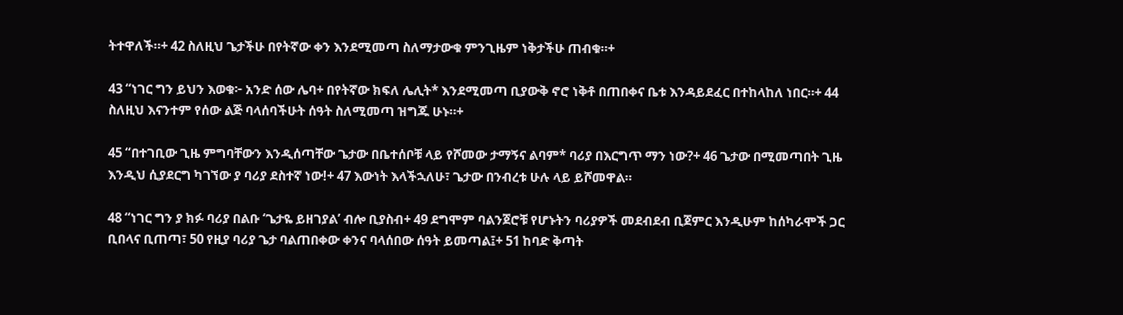ትተዋለች።+ 42 ስለዚህ ጌታችሁ በየትኛው ቀን እንደሚመጣ ስለማታውቁ ምንጊዜም ነቅታችሁ ጠብቁ።+

43 “ነገር ግን ይህን እወቁ፦ አንድ ሰው ሌባ+ በየትኛው ክፍለ ሌሊት* እንደሚመጣ ቢያውቅ ኖሮ ነቅቶ በጠበቀና ቤቱ እንዳይደፈር በተከላከለ ነበር።+ 44 ስለዚህ እናንተም የሰው ልጅ ባላሰባችሁት ሰዓት ስለሚመጣ ዝግጁ ሁኑ።+

45 “በተገቢው ጊዜ ምግባቸውን እንዲሰጣቸው ጌታው በቤተሰቦቹ ላይ የሾመው ታማኝና ልባም* ባሪያ በእርግጥ ማን ነው?+ 46 ጌታው በሚመጣበት ጊዜ እንዲህ ሲያደርግ ካገኘው ያ ባሪያ ደስተኛ ነው!+ 47 እውነት እላችኋለሁ፣ ጌታው በንብረቱ ሁሉ ላይ ይሾመዋል።

48 “ነገር ግን ያ ክፉ ባሪያ በልቡ ‘ጌታዬ ይዘገያል’ ብሎ ቢያስብ+ 49 ደግሞም ባልንጀሮቹ የሆኑትን ባሪያዎች መደብደብ ቢጀምር እንዲሁም ከሰካራሞች ጋር ቢበላና ቢጠጣ፣ 50 የዚያ ባሪያ ጌታ ባልጠበቀው ቀንና ባላሰበው ሰዓት ይመጣል፤+ 51 ከባድ ቅጣት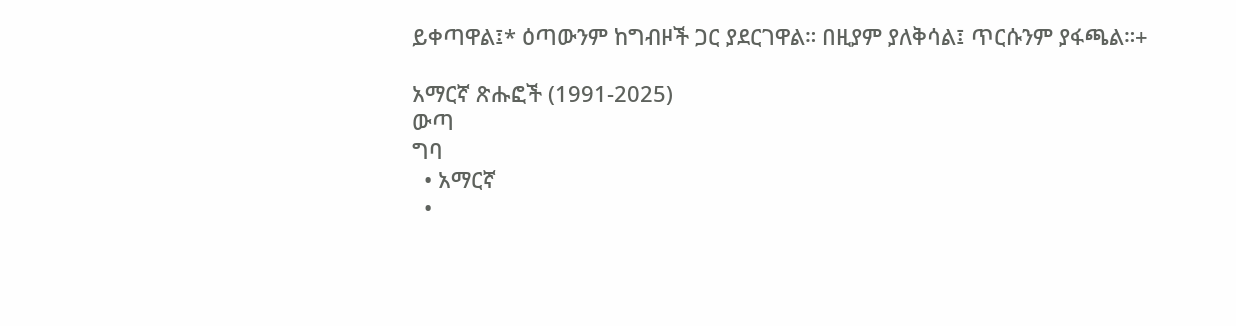ይቀጣዋል፤* ዕጣውንም ከግብዞች ጋር ያደርገዋል። በዚያም ያለቅሳል፤ ጥርሱንም ያፋጫል።+

አማርኛ ጽሑፎች (1991-2025)
ውጣ
ግባ
  • አማርኛ
  •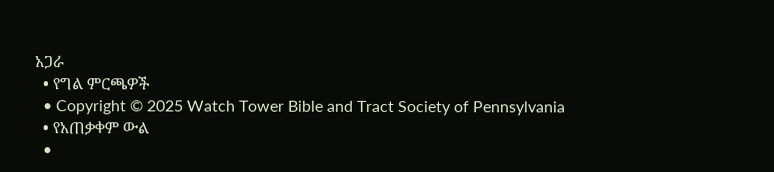አጋራ
  • የግል ምርጫዎች
  • Copyright © 2025 Watch Tower Bible and Tract Society of Pennsylvania
  • የአጠቃቀም ውል
  •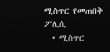ሚስጥር የመጠበቅ ፖሊሲ
  • ሚስጥር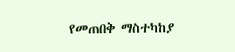የመጠበቅ ማስተካከያ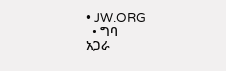• JW.ORG
  • ግባ
አጋራ